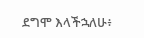ደግሞ እላችኋለሁ፥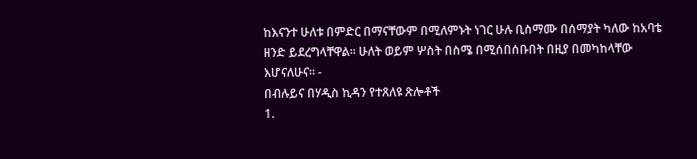ከእናንተ ሁለቱ በምድር በማናቸውም በሚለምኑት ነገር ሁሉ ቢስማሙ በሰማያት ካለው ከአባቴ ዘንድ ይደረግላቸዋል። ሁለት ወይም ሦስት በስሜ በሚሰበሰቡበት በዚያ በመካከላቸው እሆናለሁና። -
በብሉይና በሃዲስ ኪዳን የተጸለዩ ጽሎቶች
1.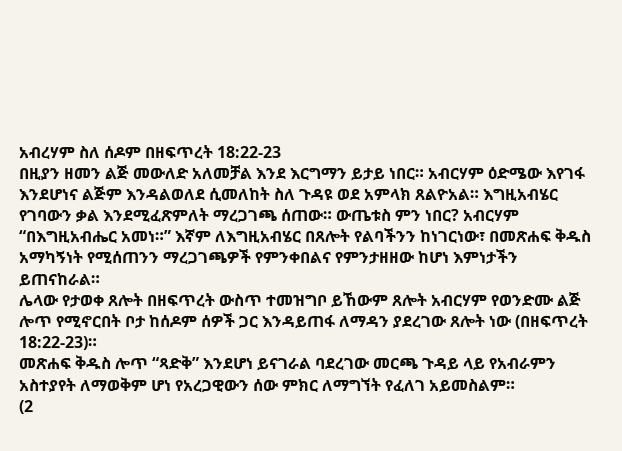አብረሃም ስለ ሰዶም በዘፍጥረት 18:22-23
በዚያን ዘመን ልጅ መውለድ አለመቻል እንደ እርግማን ይታይ ነበር። አብርሃም ዕድሜው እየገፋ እንደሆነና ልጅም እንዳልወለደ ሲመለከት ስለ ጉዳዩ ወደ አምላክ ጸልዮአል። እግዚአብሄር የገባውን ቃል እንደሚፈጽምለት ማረጋገጫ ሰጠው። ውጤቱስ ምን ነበር? አብርሃም “በእግዚአብሔር አመነ።” እኛም ለእግዚአብሄር በጸሎት የልባችንን ከነገርነው፣ በመጽሐፍ ቅዱስ አማካኝነት የሚሰጠንን ማረጋገጫዎች የምንቀበልና የምንታዘዘው ከሆነ እምነታችን ይጠናከራል።
ሌላው የታወቀ ጸሎት በዘፍጥረት ውስጥ ተመዝግቦ ይኸውም ጸሎት አብርሃም የወንድሙ ልጅ ሎጥ የሚኖርበት ቦታ ከሰዶም ሰዎች ጋር እንዳይጠፋ ለማዳን ያደረገው ጸሎት ነው (በዘፍጥረት 18:22-23)።
መጽሐፍ ቅዱስ ሎጥ “ጻድቅ” እንደሆነ ይናገራል ባደረገው መርጫ ጉዳይ ላይ የአብራምን አስተያየት ለማወቅም ሆነ የአረጋዊውን ሰው ምክር ለማግኘት የፈለገ አይመስልም።
(2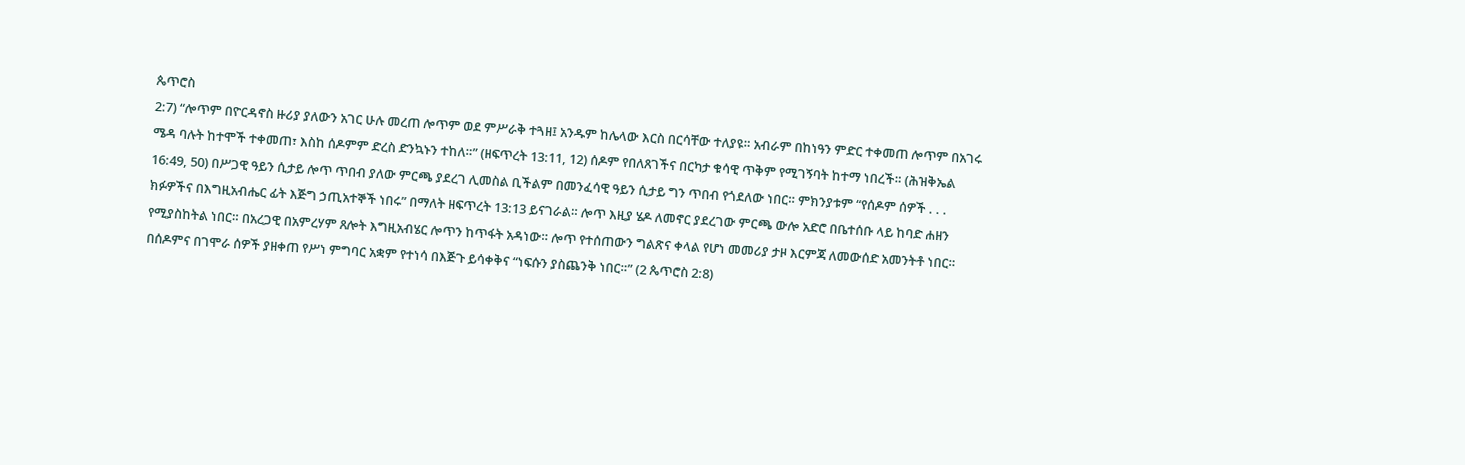ጴጥሮስ
2:7) “ሎጥም በዮርዳኖስ ዙሪያ ያለውን አገር ሁሉ መረጠ ሎጥም ወደ ምሥራቅ ተጓዘ፤ አንዱም ከሌላው እርስ በርሳቸው ተለያዩ። አብራም በከነዓን ምድር ተቀመጠ ሎጥም በአገሩ ሜዳ ባሉት ከተሞች ተቀመጠ፣ እስከ ሰዶምም ድረስ ድንኳኑን ተከለ።” (ዘፍጥረት 13:11, 12) ሰዶም የበለጸገችና በርካታ ቁሳዊ ጥቅም የሚገኝባት ከተማ ነበረች። (ሕዝቅኤል 16:49, 50) በሥጋዊ ዓይን ሲታይ ሎጥ ጥበብ ያለው ምርጫ ያደረገ ሊመስል ቢችልም በመንፈሳዊ ዓይን ሲታይ ግን ጥበብ የጎደለው ነበር። ምክንያቱም “የሰዶም ሰዎች . . . ክፉዎችና በእግዚአብሔር ፊት እጅግ ኃጢአተኞች ነበሩ” በማለት ዘፍጥረት 13:13 ይናገራል። ሎጥ እዚያ ሄዶ ለመኖር ያደረገው ምርጫ ውሎ አድሮ በቤተሰቡ ላይ ከባድ ሐዘን የሚያስከትል ነበር። በአረጋዊ በአምረሃም ጸሎት እግዚአብሄር ሎጥን ከጥፋት አዳነው። ሎጥ የተሰጠውን ግልጽና ቀላል የሆነ መመሪያ ታዞ እርምጃ ለመውሰድ አመንትቶ ነበር። በሰዶምና በገሞራ ሰዎች ያዘቀጠ የሥነ ምግባር አቋም የተነሳ በእጅጉ ይሳቀቅና “ነፍሱን ያስጨንቅ ነበር።” (2 ጴጥሮስ 2:8)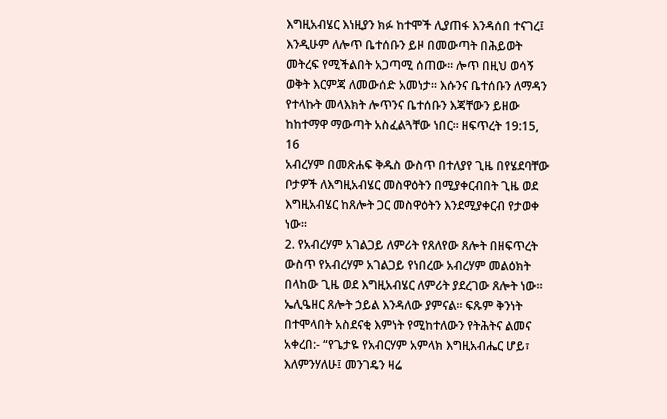እግዚአብሄር እነዚያን ክፉ ከተሞች ሊያጠፋ እንዳሰበ ተናገረ፤ እንዲሁም ለሎጥ ቤተሰቡን ይዞ በመውጣት በሕይወት መትረፍ የሚችልበት አጋጣሚ ሰጠው። ሎጥ በዚህ ወሳኝ ወቅት እርምጃ ለመውሰድ አመነታ። እሱንና ቤተሰቡን ለማዳን የተላኩት መላእክት ሎጥንና ቤተሰቡን እጃቸውን ይዘው ከከተማዋ ማውጣት አስፈልጓቸው ነበር። ዘፍጥረት 19:15, 16
አብረሃም በመጽሐፍ ቅዱስ ውስጥ በተለያየ ጊዜ በየሄደባቸው ቦታዎች ለእግዚአብሄር መስዋዕትን በሚያቀርብበት ጊዜ ወደ እግዚአብሄር ከጸሎት ጋር መስዋዕትን እንደሚያቀርብ የታወቀ ነው።
2. የአብረሃም አገልጋይ ለምሪት የጸለየው ጸሎት በዘፍጥረት ውስጥ የአብረሃም አገልጋይ የነበረው አብረሃም መልዕክት በላከው ጊዜ ወደ እግዚአብሄር ለምሪት ያደረገው ጸሎት ነው። ኤሊዔዘር ጸሎት ኃይል እንዳለው ያምናል። ፍጹም ቅንነት በተሞላበት አስደናቂ እምነት የሚከተለውን የትሕትና ልመና አቀረበ:- “የጌታዬ የአብርሃም አምላክ እግዚአብሔር ሆይ፣ እለምንሃለሁ፤ መንገዴን ዛሬ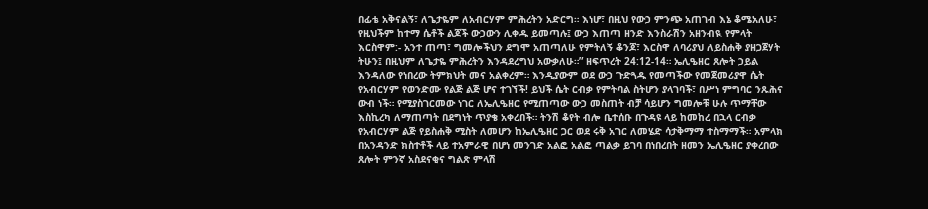በፊቴ አቅናልኝ፣ ለጌታዬም ለአብርሃም ምሕረትን አድርግ። እነሆ፣ በዚህ የውኃ ምንጭ አጠገብ እኔ ቆሜአለሁ፣ የዚህችም ከተማ ሴቶች ልጆች ውኃውን ሊቀዱ ይመጣሉ፤ ውኃ እጠጣ ዘንድ እንስራሽን አዘንብዪ የምላት እርስዋም:- አንተ ጠጣ፣ ግመሎችህን ደግሞ አጠጣለሁ የምትለኝ ቆንጆ፣ እርስዋ ለባሪያህ ለይስሐቅ ያዘጋጀሃት ትሁን፤ በዚህም ለጌታዬ ምሕረትን እንዳደረግህ አውቃለሁ።” ዘፍጥረት 24:12-14። ኤሊዔዘር ጸሎት ኃይል እንዳለው የነበረው ትምክህት መና አልቀረም። እንዲያውም ወደ ውኃ ጉድጓዱ የመጣችው የመጀመሪያዋ ሴት የአብርሃም የወንድሙ የልጅ ልጅ ሆና ተገኘች! ይህች ሴት ርብቃ የምትባል ስትሆን ያላገባች፣ በሥነ ምግባር ንጹሕና ውብ ነች። የሚያስገርመው ነገር ለኤሊዔዘር የሚጠጣው ውኃ መስጠት ብቻ ሳይሆን ግመሎቹ ሁሉ ጥማቸው እስኪረካ ለማጠጣት በደግነት ጥያቄ አቀረበች። ትንሽ ቆየት ብሎ ቤተሰቡ በጉዳዩ ላይ ከመከረ በኋላ ርብቃ የአብርሃም ልጅ የይስሐቅ ሚስት ለመሆን ከኤሊዔዘር ጋር ወደ ሩቅ አገር ለመሄድ ሳታቅማማ ተስማማች። አምላክ በአንዳንድ ክስተቶች ላይ ተአምራዊ በሆነ መንገድ አልፎ አልፎ ጣልቃ ይገባ በነበረበት ዘመን ኤሊዔዘር ያቀረበው ጸሎት ምንኛ አስደናቂና ግልጽ ምላሽ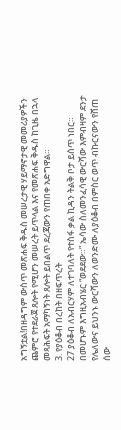አግኝቷል!በዘዳግም ውስጥ መጽሐፍ ቅዱስ መሠረታዊ ሃይማኖታዊ መመሪያዎችን ጨምሮ የተደራጀ ጸሎት የሚሆን መሠረት ይጥላል እና የመጽሐፍ ቅዱስ ከጊዜ በኋላ መጻሕፍት አማካኝነት ጸሎት ይበልጥ ደረጃውን የጠበቀ አድግዋል።
3. የያዕቆብ በረከት በዘፍጥረት
27 ያዕቆብ ለአብርሃም ለተገባለት የተስፋ ቃል ኪዳን ትልቅ ቦታ ይሰጥ ነበር። በመሆኑም እግዚአብሄር “ወደደው።” ኤሳው ስለመንፈሳዊ ውርሻው እምብዛም ደንታ የሌለውና ይህንኑ ውርሻውን ለወንድሙ ለያዕቆብ በምስር ወጥ ብኩርናውን የሸጠ ሰው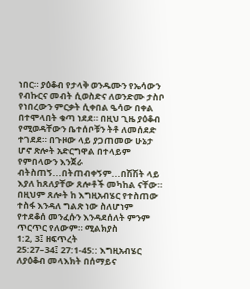ነበር። ያዕቆብ የታላቅ ወንዱሙን የኤሳውን የብኩርና መብት ሲወስድና ለወንድሙ ታስቦ የነበረውን ምርቃት ሲቀበል ዔሳው በቀል በተሞላበት ቁጣ ነደደ። በዚህ ጊዜ ያዕቆብ የሚወዳቸውን ቤተሰቦቹን ትቶ ለመሰደድ ተገደደ። በጉዞው ላይ ያጋጠመው ሁኔታ ሆኖ ጽሎት አድርግዋል በተላይም የምበላውን እንጀራ ብትስጠኝ...በትጠብቀኝም...በሽሽት ላይ እያለ ከጸለያቸው ጸሎቶች መካከል ናቸው። በዚህም ጸሎት ከ እግዚአብሄር የተስጠው ተስፋ እንዳለ ግልጽ ነው ስለሆነም የተደቆሰ መንፈሱን እንዳደሰለት ምንም ጥርጥር የለውም። ሚልክያስ
1:2, 3፤ ዘፍጥረት
25:27–34፤ 27:1-45:: እግዚአብሄር ለያዕቆብ መላእክት በሰማይና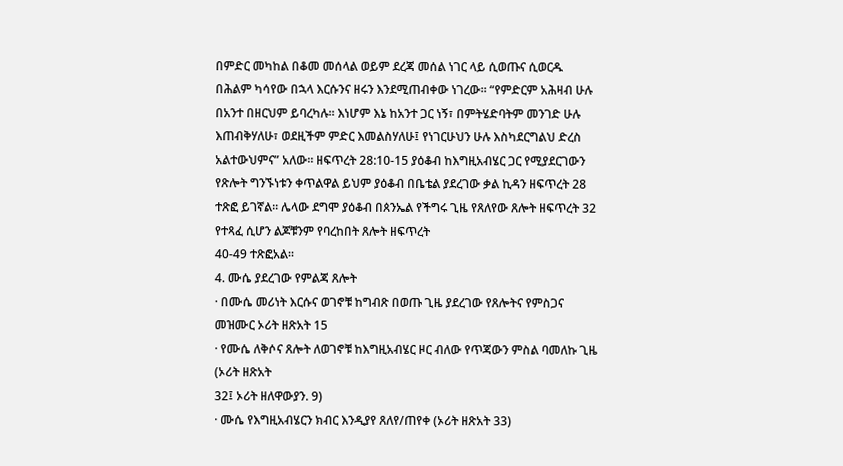በምድር መካከል በቆመ መሰላል ወይም ደረጃ መሰል ነገር ላይ ሲወጡና ሲወርዱ በሕልም ካሳየው በኋላ እርሱንና ዘሩን እንደሚጠብቀው ነገረው። “የምድርም አሕዛብ ሁሉ በአንተ በዘርህም ይባረካሉ። እነሆም እኔ ከአንተ ጋር ነኝ፣ በምትሄድባትም መንገድ ሁሉ እጠብቅሃለሁ፣ ወደዚችም ምድር እመልስሃለሁ፤ የነገርሁህን ሁሉ እስካደርግልህ ድረስ አልተውህምና” አለው። ዘፍጥረት 28:10-15 ያዕቆብ ከእግዚአብሄር ጋር የሚያደርገውን የጽሎት ግንኙነቱን ቀጥልዋል ይህም ያዕቆብ በቤቴል ያደረገው ቃል ኪዳን ዘፍጥረት 28 ተጽፎ ይገኛል። ሌላው ደግሞ ያዕቆብ በጰንኤል የችግሩ ጊዜ የጸለየው ጸሎት ዘፍጥረት 32 የተጻፈ ሲሆን ልጆቹንም የባረከበት ጸሎት ዘፍጥረት
40-49 ተጽፎአል።
4. ሙሴ ያደረገው የምልጃ ጸሎት
· በሙሴ መሪነት እርሱና ወገኖቹ ከግብጽ በወጡ ጊዜ ያደረገው የጸሎትና የምስጋና መዝሙር ኦሪት ዘጽአት 15
· የሙሴ ለቅሶና ጸሎት ለወገኖቹ ከእግዚአብሄር ዞር ብለው የጥጃውን ምስል ባመለኩ ጊዜ (ኦሪት ዘጽአት
32፤ ኦሪት ዘለዋውያን. 9)
· ሙሴ የእግዚአብሄርን ክብር እንዲያየ ጸለየ/ጠየቀ (ኦሪት ዘጽአት 33)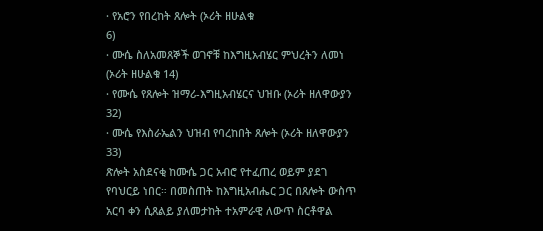· የአሮን የበረከት ጸሎት (ኦሪት ዘሁልቁ
6)
· ሙሴ ስለአመጸኞች ወገኖቹ ከእግዚአብሄር ምህረትን ለመነ (ኦሪት ዘሁልቁ 14)
· የሙሴ የጸሎት ዝማሪ-እግዚአብሄርና ህዝቡ (ኦሪት ዘለዋውያን
32)
· ሙሴ የእስራኤልን ህዝብ የባረከበት ጸሎት (ኦሪት ዘለዋውያን
33)
ጽሎት አስደናቂ ከሙሴ ጋር አብሮ የተፈጠረ ወይም ያደገ የባህርይ ነበር። በመስጠት ከእግዚአብሔር ጋር በጸሎት ውስጥ አርባ ቀን ሲጸልይ ያለመታከት ተአምራዊ ለውጥ ስርቶዋል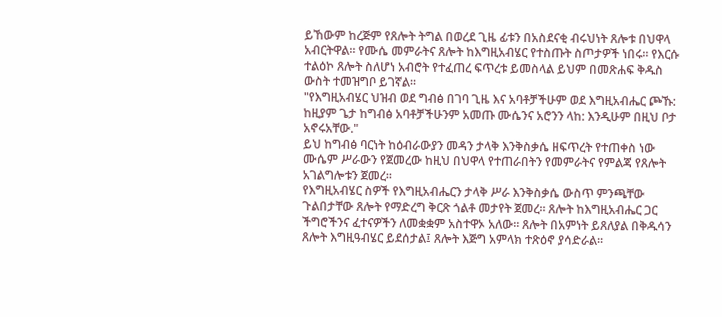ይኸውም ከረጅም የጸሎት ትግል በወረደ ጊዜ ፊቱን በአስደናቂ ብሩህነት ጸሎቱ በህዋላ አብርትዋል። የሙሴ መምራትና ጸሎት ከእግዚአብሄር የተስጡት ስጦታዎች ነበሩ። የእርሱ ተልዕኮ ጸሎት ስለሆነ አብሮት የተፈጠረ ፍጥረቱ ይመስላል ይህም በመጽሐፍ ቅዱስ ውስት ተመዝግቦ ይገኛል።
"የእግዚአብሄር ህዝብ ወደ ግብፅ በገባ ጊዜ እና አባቶቻችሁም ወደ እግዚአብሔር ጮኹ: ከዚያም ጌታ ከግብፅ አባቶቻችሁንም አመጡ ሙሴንና አሮንን ላከ: እንዲሁም በዚህ ቦታ አኖሩአቸው."
ይህ ከግብፅ ባርነት ከዕብራውያን መዳን ታላቅ እንቅስቃሴ ዘፍጥረት የተጠቀስ ነው ሙሴም ሥራውን የጀመረው ከዚህ በህዋላ የተጠራበትን የመምራትና የምልጃ የጸሎት አገልግሎቱን ጀመረ።
የእግዚአብሄር ስዎች የእግዚአብሔርን ታላቅ ሥራ እንቅስቃሴ ውስጥ ምንጫቸው ጉልበታቸው ጸሎት የማድረግ ቅርጽ ጎልቶ መታየት ጀመረ። ጸሎት ከእግዚአብሔር ጋር ችግሮችንና ፈተናዎችን ለመቋቋም አስተዋኦ አለው። ጸሎት በአምነት ይጸለያል በቅዱሳን ጸሎት እግዚዓብሄር ይደሰታል፤ ጸሎት እጅግ አምላክ ተጽዕኖ ያሳድራል።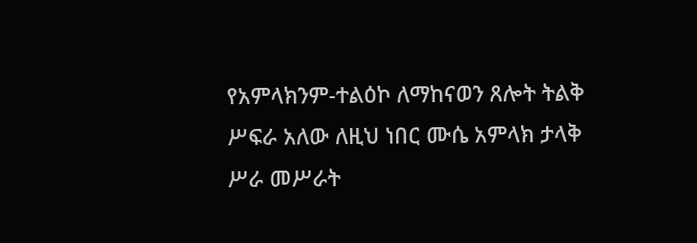የአምላክንም-ተልዕኮ ለማከናወን ጸሎት ትልቅ ሥፍራ አለው ለዚህ ነበር ሙሴ አምላክ ታላቅ ሥራ መሥራት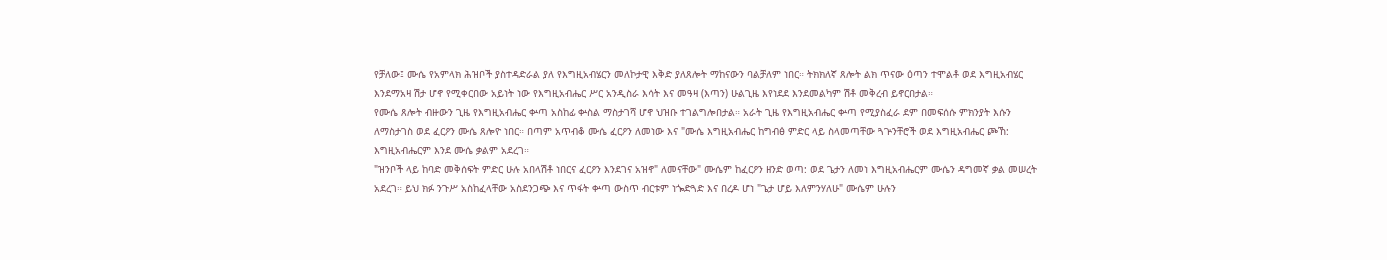የቻለው፤ ሙሴ የአምላክ ሕዝቦች ያስተዳድራል ያለ የእግዚአብሄርን መለኮታዊ እቅድ ያለጸሎት ማከናውን ባልቻለም ነበር። ትክክለኛ ጸሎት ልክ ጥናው ዕጣን ተሞልቶ ወደ እግዚአብሄር እንደማአዛ ሽታ ሆኖ የሚቀርበው አይነት ነው የእግዚአብሔር ሥር አንዲስራ እሳት እና መዓዛ (እጣን) ሁልጊዜ እየነደደ እንደመልካም ሽቶ መቅረብ ይኖርበታል።
የሙሴ ጸሎት ብዙውን ጊዜ የእግዚአብሔር ቍጣ አስከፊ ቍስል ማስታገሻ ሆኖ ህዝቡ ተገልግሎበታል። አራት ጊዜ የእግዚአብሔር ቍጣ የሚያስፈራ ደም በመፍሰሱ ምክንያት እሱን ለማስታገስ ወደ ፈርዖን ሙሴ ጸሎዮ ነበር። በጣም አጥብቆ ሙሴ ፈርዖን ለመነው እና "ሙሴ እግዚአብሔር ከግብፅ ምድር ላይ ስላመጣቸው ጓጕንቸሮች ወደ እግዚአብሔር ጮኸ: እግዚአብሔርም እንደ ሙሴ ቃልም አደረገ።
"ዝንቦች ላይ ከባድ መቅሰፍት ምድር ሁሉ አበላሽቶ ነበርና ፈርዖን እንደገና አዝኖ" ለመናቸው" ሙሴም ከፈርዖን ዘንድ ወጣ: ወደ ጌታን ለመነ እግዚአብሔርም ሙሴን ዳግመኛ ቃል መሠረት አደረገ። ይህ ክፉ ንጉሥ አስከፈላቸው አስደንጋጭ እና ጥፋት ቍጣ ውስጥ ብርቱም ነጐድጓድ እና በረዶ ሆነ "ጌታ ሆይ እለምንሃለሁ" ሙሴም ሁሉን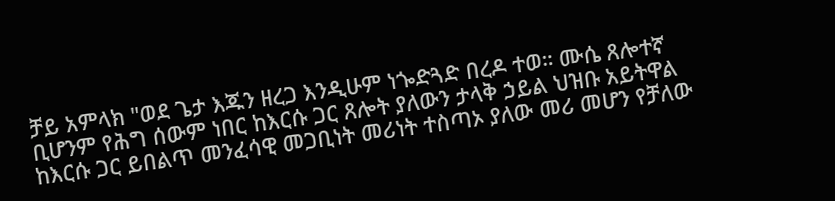ቻይ አምላክ "ወደ ጌታ እጁን ዘረጋ እንዲሁም ነጐድጓድ በረዶ ተወ። ሙሴ ጸሎተኛ ቢሆንም የሕግ ሰውም ነበር ከእርሱ ጋር ጸሎት ያለውን ታላቅ ኃይል ህዝቡ አይትዋል ከእርሱ ጋር ይበልጥ መንፈሳዊ መጋቢነት መሪነት ተስጣኦ ያለው መሪ መሆን የቻለው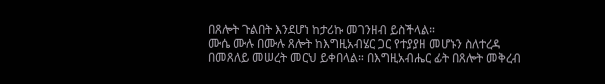በጸሎት ጉልበት እንደሆነ ከታሪኩ መገንዘብ ይስችላል።
ሙሴ ሙሉ በሙሉ ጸሎት ከእግዚአብሄር ጋር የተያያዘ መሆኑን ስለተረዳ በመጸለይ መሠረት መርህ ይቀበላል። በእግዚአብሔር ፊት በጸሎት መቅረብ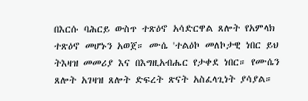በእርሱ ባሕርይ ውስጥ ተጽዕኖ አሳድርዋል ጸሎት የአምላክ ተጽዕኖ መሆኑን አወጀ። ሙሴ 'ተልዕኮ መለኮታዊ ነበር ይህ ትእዛዝ መመሪያ እና በእግዚአብሔር የታቀደ ነበር። የሙሴን ጸሎት አገዛዝ ጸሎት ድፍረት ጽናት አስፈላጊነት ያሳያል።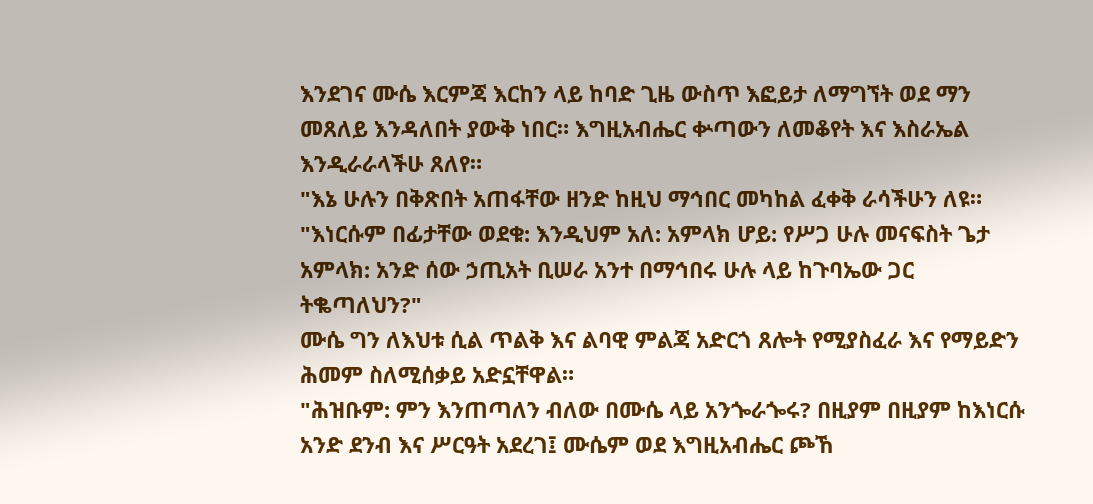እንደገና ሙሴ እርምጃ እርከን ላይ ከባድ ጊዜ ውስጥ እፎይታ ለማግኘት ወደ ማን መጸለይ እንዳለበት ያውቅ ነበር። እግዚአብሔር ቍጣውን ለመቆየት እና እስራኤል እንዲራራላችሁ ጸለየ።
"እኔ ሁሉን በቅጽበት አጠፋቸው ዘንድ ከዚህ ማኅበር መካከል ፈቀቅ ራሳችሁን ለዩ። "እነርሱም በፊታቸው ወደቁ: እንዲህም አለ: አምላክ ሆይ: የሥጋ ሁሉ መናፍስት ጌታ አምላክ: አንድ ሰው ኃጢአት ቢሠራ አንተ በማኅበሩ ሁሉ ላይ ከጉባኤው ጋር ትቈጣለህን?"
ሙሴ ግን ለእህቱ ሲል ጥልቅ እና ልባዊ ምልጃ አድርጎ ጸሎት የሚያስፈራ እና የማይድን ሕመም ስለሚሰቃይ አድኗቸዋል።
"ሕዝቡም: ምን እንጠጣለን ብለው በሙሴ ላይ አንጐራጐሩ? በዚያም በዚያም ከእነርሱ አንድ ደንብ እና ሥርዓት አደረገ፤ ሙሴም ወደ እግዚአብሔር ጮኸ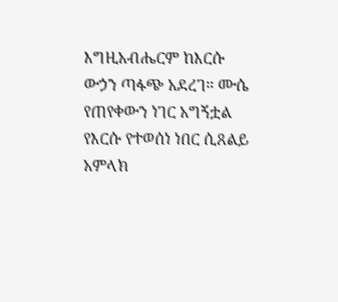እግዚአብሔርም ከእርሱ ውኃን ጣፋጭ አደረገ። ሙሴ የጠየቀውን ነገር አግኝቷል የእርሱ የተወሰነ ነበር ሲጸልይ አምላክ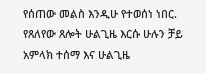የሰጠው መልስ እንዲሁ የተወሰነ ነበር. የጸለየው ጸሎት ሁልጊዜ እርሱ ሁሉን ቻይ አምላክ ተሰማ እና ሁልጊዜ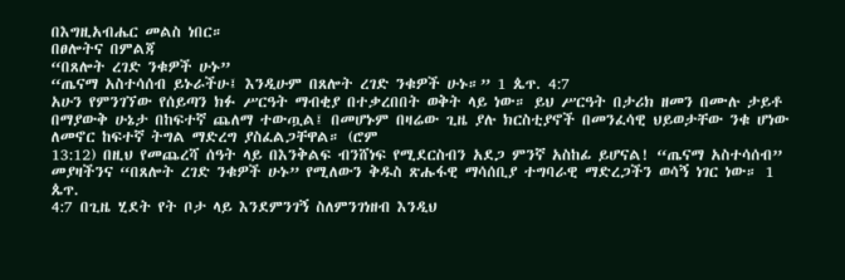በእግዚአብሔር መልስ ነበር።
በፀሎትና በምልጃ
“በጸሎት ረገድ ንቁዎች ሁኑ”
“ጤናማ አስተሳሰብ ይኑራችሁ፤ እንዲሁም በጸሎት ረገድ ንቁዎች ሁኑ።” 1 ጴጥ. 4:7
አሁን የምንገኘው የሰይጣን ክፉ ሥርዓት ማብቂያ በተቃረበበት ወቅት ላይ ነው። ይህ ሥርዓት በታሪክ ዘመን በሙሉ ታይቶ በማያውቅ ሁኔታ በከፍተኛ ጨለማ ተውጧል፤ በመሆኑም በዛሬው ጊዜ ያሉ ክርስቲያኖች በመንፈሳዊ ህይወታቸው ንቁ ሆነው ለመኖር ከፍተኛ ትግል ማድረግ ያስፈልጋቸዋል። (ሮም
13:12) በዚህ የመጨረሻ ሰዓት ላይ በእንቅልፍ ብንሸነፍ የሚደርስብን አደጋ ምንኛ አስከፊ ይሆናል! “ጤናማ አስተሳሰብ” መያዛችንና “በጸሎት ረገድ ንቁዎች ሁኑ” የሚለውን ቅዱስ ጽሑፋዊ ማሳሰቢያ ተግባራዊ ማድረጋችን ወሳኝ ነገር ነው። 1 ጴጥ.
4:7 በጊዜ ሂደት የት ቦታ ላይ እንደምንገኝ ስለምንገነዘብ እንዲህ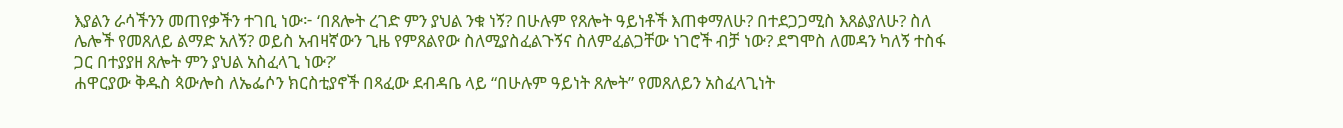እያልን ራሳችንን መጠየቃችን ተገቢ ነው፦ ‘በጸሎት ረገድ ምን ያህል ንቁ ነኝ? በሁሉም የጸሎት ዓይነቶች እጠቀማለሁ? በተደጋጋሚስ እጸልያለሁ? ስለ ሌሎች የመጸለይ ልማድ አለኝ? ወይስ አብዛኛውን ጊዜ የምጸልየው ስለሚያስፈልጉኝና ስለምፈልጋቸው ነገሮች ብቻ ነው? ደግሞስ ለመዳን ካለኝ ተስፋ ጋር በተያያዘ ጸሎት ምን ያህል አስፈላጊ ነው?’
ሐዋርያው ቅዱስ ጳውሎስ ለኤፌሶን ክርስቲያኖች በጻፈው ደብዳቤ ላይ “በሁሉም ዓይነት ጸሎት” የመጸለይን አስፈላጊነት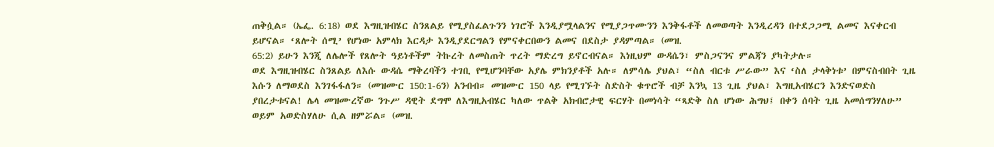ጠቅሷል። (ኤፌ. 6:18) ወደ እግዚዝብሄር ስንጸልይ የሚያስፈልጉንን ነገሮች እንዲያሟላልንና የሚያጋጥሙንን እንቅፋቶች ለመወጣት እንዲረዳን በተደጋጋሚ ልመና እናቀርብ ይሆናል። ‘ጸሎት ሰሚ’ የሆነው አምላክ እርዳታ እንዲያደርግልን የምናቀርበውን ልመና በደስታ ያዳምጣል። (መዝ.
65:2) ይሁን እንጂ ለሌሎች የጸሎት ዓይነቶችም ትኩረት ለመስጠት ጥረት ማድረግ ይኖርብናል። እነዚህም ውዳሴን፣ ምስጋናንና ምልጃን ያካትታሉ።
ወደ እግዚዝብሄር ስንጸልይ ለእሱ ውዳሴ ማቅረባችን ተገቢ የሚሆንባቸው አያሌ ምክንያቶች አሉ። ለምሳሌ ያህል፣ “ስለ ብርቱ ሥራው” እና ‘ስለ ታላቅነቱ’ በምናስብበት ጊዜ እሱን ለማወደስ እንገፋፋለን። (መዝሙር 150:1-6ን) አንብብ። መዝሙር 150 ላይ የሚገኙት ስድስት ቁጥሮች ብቻ እንኳ 13 ጊዜ ያህል፣ እግዚአብሄርን እንድናወድስ ያበረታቱናል! ሌላ መዝሙረኛው ንጉሥ ዳዊት ደግሞ ለእግዚአብሄር ካለው ጥልቅ አክብሮታዊ ፍርሃት በመነሳት “ጻድቅ ስለ ሆነው ሕግህ፤ በቀን ሰባት ጊዜ አመሰግንሃለሁ” ወይም አወድስሃለሁ ሲል ዘምሯል። (መዝ.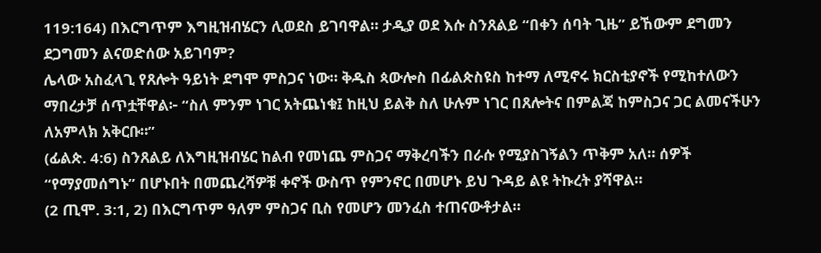119:164) በእርግጥም እግዚዝብሄርን ሊወደስ ይገባዋል። ታዲያ ወደ እሱ ስንጸልይ “በቀን ሰባት ጊዜ” ይኸውም ደግመን ደጋግመን ልናወድሰው አይገባም?
ሌላው አስፈላጊ የጸሎት ዓይነት ደግሞ ምስጋና ነው። ቅዱስ ጳውሎስ በፊልጵስዩስ ከተማ ለሚኖሩ ክርስቲያኖች የሚከተለውን ማበረታቻ ሰጥቷቸዋል፦ “ስለ ምንም ነገር አትጨነቁ፤ ከዚህ ይልቅ ስለ ሁሉም ነገር በጸሎትና በምልጃ ከምስጋና ጋር ልመናችሁን ለአምላክ አቅርቡ።”
(ፊልጵ. 4:6) ስንጸልይ ለእግዚዝብሄር ከልብ የመነጨ ምስጋና ማቅረባችን በራሱ የሚያስገኝልን ጥቅም አለ። ሰዎች “የማያመሰግኑ” በሆኑበት በመጨረሻዎቹ ቀኖች ውስጥ የምንኖር በመሆኑ ይህ ጉዳይ ልዩ ትኩረት ያሻዋል።
(2 ጢሞ. 3:1, 2) በእርግጥም ዓለም ምስጋና ቢስ የመሆን መንፈስ ተጠናውቶታል።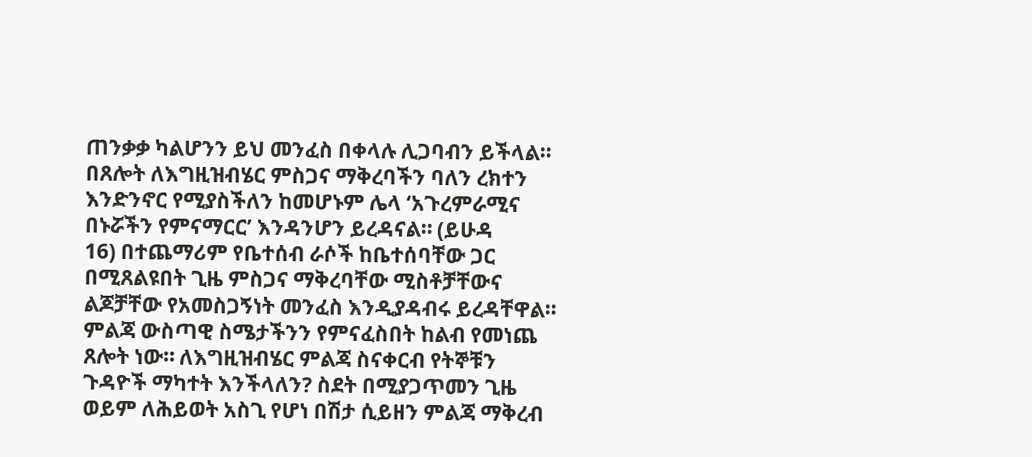ጠንቃቃ ካልሆንን ይህ መንፈስ በቀላሉ ሊጋባብን ይችላል። በጸሎት ለእግዚዝብሄር ምስጋና ማቅረባችን ባለን ረክተን እንድንኖር የሚያስችለን ከመሆኑም ሌላ ‘አጉረምራሚና በኑሯችን የምናማርር’ እንዳንሆን ይረዳናል። (ይሁዳ
16) በተጨማሪም የቤተሰብ ራሶች ከቤተሰባቸው ጋር በሚጸልዩበት ጊዜ ምስጋና ማቅረባቸው ሚስቶቻቸውና ልጆቻቸው የአመስጋኝነት መንፈስ እንዲያዳብሩ ይረዳቸዋል።
ምልጃ ውስጣዊ ስሜታችንን የምናፈስበት ከልብ የመነጨ ጸሎት ነው። ለእግዚዝብሄር ምልጃ ስናቀርብ የትኞቹን ጉዳዮች ማካተት እንችላለን? ስደት በሚያጋጥመን ጊዜ ወይም ለሕይወት አስጊ የሆነ በሽታ ሲይዘን ምልጃ ማቅረብ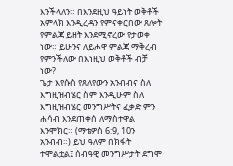እንችላለን። በእንደዚህ ዓይነት ወቅቶች አምላክ እንዲረዳን የምናቀርበው ጸሎት የምልጃ ይዘት እንደሚኖረው የታወቀ ነው። ይሁንና ለይሖዋ ምልጃ ማቅረብ የምንችለው በእነዚህ ወቅቶች ብቻ ነው?
ጌታ እየሱስ የጸለየውን አንብብና ስለ እግዚዝብሄር ስም እንዲሁም ስለ እግዚዝብሄር መንግሥትና ፈቃድ ምን ሐሳብ እንደጠቀሰ ለማስተዋል እንሞክር። (ማቴዎስ 6:9, 10ን አንብብ።) ይህ ዓለም በክፋት ተሞልቷል፤ ሰብዓዊ መንግሥታት ደግሞ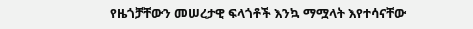የዜጎቻቸውን መሠረታዊ ፍላጎቶች እንኳ ማሟላት እየተሳናቸው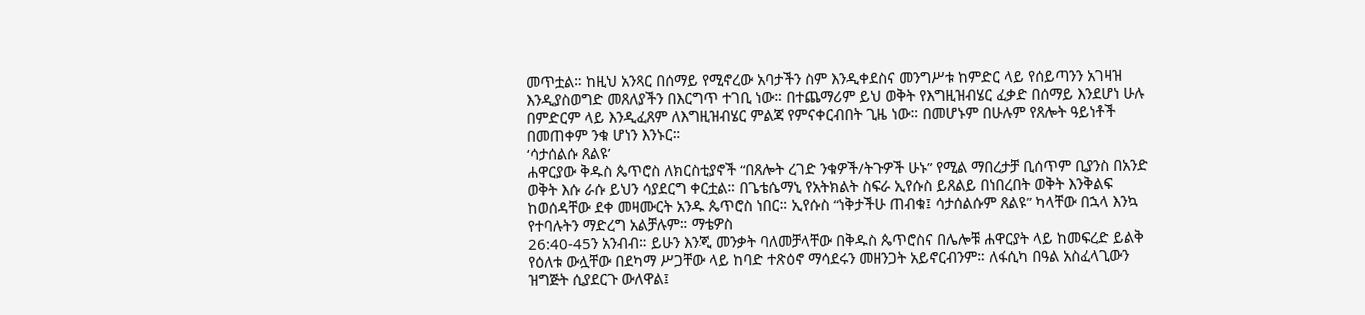መጥቷል። ከዚህ አንጻር በሰማይ የሚኖረው አባታችን ስም እንዲቀደስና መንግሥቱ ከምድር ላይ የሰይጣንን አገዛዝ እንዲያስወግድ መጸለያችን በእርግጥ ተገቢ ነው። በተጨማሪም ይህ ወቅት የእግዚዝብሄር ፈቃድ በሰማይ እንደሆነ ሁሉ በምድርም ላይ እንዲፈጸም ለእግዚዝብሄር ምልጃ የምናቀርብበት ጊዜ ነው። በመሆኑም በሁሉም የጸሎት ዓይነቶች በመጠቀም ንቁ ሆነን እንኑር።
‘ሳታሰልሱ ጸልዩ’
ሐዋርያው ቅዱስ ጴጥሮስ ለክርስቲያኖች “በጸሎት ረገድ ንቁዎች/ትጉዎች ሁኑ” የሚል ማበረታቻ ቢሰጥም ቢያንስ በአንድ ወቅት እሱ ራሱ ይህን ሳያደርግ ቀርቷል። በጌቴሴማኒ የአትክልት ስፍራ ኢየሱስ ይጸልይ በነበረበት ወቅት እንቅልፍ ከወሰዳቸው ደቀ መዛሙርት አንዱ ጴጥሮስ ነበር። ኢየሱስ “ነቅታችሁ ጠብቁ፤ ሳታሰልሱም ጸልዩ” ካላቸው በኋላ እንኳ የተባሉትን ማድረግ አልቻሉም። ማቴዎስ
26:40-45ን አንብብ። ይሁን እንጂ መንቃት ባለመቻላቸው በቅዱስ ጴጥሮስና በሌሎቹ ሐዋርያት ላይ ከመፍረድ ይልቅ የዕለቱ ውሏቸው በደካማ ሥጋቸው ላይ ከባድ ተጽዕኖ ማሳደሩን መዘንጋት አይኖርብንም። ለፋሲካ በዓል አስፈላጊውን ዝግጅት ሲያደርጉ ውለዋል፤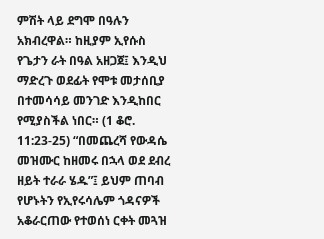ምሽት ላይ ደግሞ በዓሉን አክብረዋል። ከዚያም ኢየሱስ የጌታን ራት በዓል አዘጋጀ፤ እንዲህ ማድረጉ ወደፊት የሞቱ መታሰቢያ በተመሳሳይ መንገድ እንዲከበር የሚያስችል ነበር። (1 ቆሮ.
11:23-25) “በመጨረሻ የውዳሴ መዝሙር ከዘመሩ በኋላ ወደ ደብረ ዘይት ተራራ ሄዱ”፤ ይህም ጠባብ የሆኑትን የኢየሩሳሌም ጎዳናዎች አቆራርጠው የተወሰነ ርቀት መጓዝ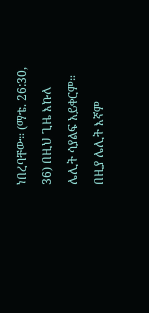ነበረባቸው። (ማቴ. 26:30, 36) በዚህ ጊዜ እኩለ ሌሊት ሳያልፍ አይቀርም። በዚያ ሌሊት እኛም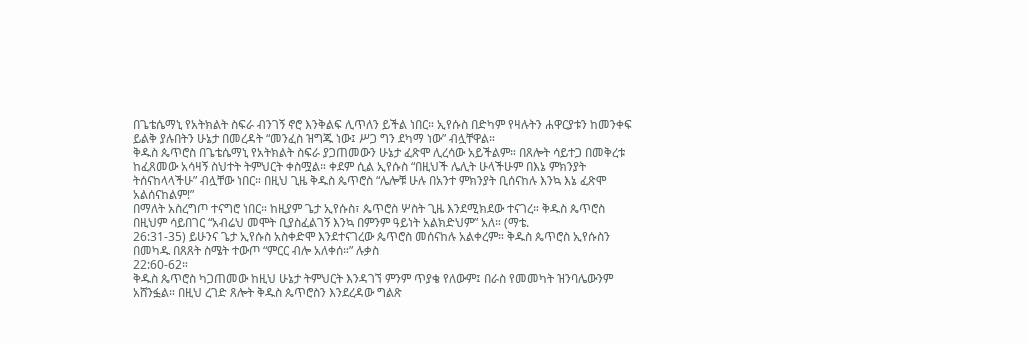በጌቴሴማኒ የአትክልት ስፍራ ብንገኝ ኖሮ እንቅልፍ ሊጥለን ይችል ነበር። ኢየሱስ በድካም የዛሉትን ሐዋርያቱን ከመንቀፍ ይልቅ ያሉበትን ሁኔታ በመረዳት “መንፈስ ዝግጁ ነው፤ ሥጋ ግን ደካማ ነው” ብሏቸዋል።
ቅዱስ ጴጥሮስ በጌቴሴማኒ የአትክልት ስፍራ ያጋጠመውን ሁኔታ ፈጽሞ ሊረሳው አይችልም። በጸሎት ሳይተጋ በመቅረቱ ከፈጸመው አሳዛኝ ስህተት ትምህርት ቀስሟል። ቀደም ሲል ኢየሱስ “በዚህች ሌሊት ሁላችሁም በእኔ ምክንያት ትሰናከላላችሁ” ብሏቸው ነበር። በዚህ ጊዜ ቅዱስ ጴጥሮስ “ሌሎቹ ሁሉ በአንተ ምክንያት ቢሰናከሉ እንኳ እኔ ፈጽሞ አልሰናከልም!”
በማለት አስረግጦ ተናግሮ ነበር። ከዚያም ጌታ ኢየሱስ፣ ጴጥሮስ ሦስት ጊዜ እንደሚክደው ተናገረ። ቅዱስ ጴጥሮስ በዚህም ሳይበገር “አብሬህ መሞት ቢያስፈልገኝ እንኳ በምንም ዓይነት አልክድህም” አለ። (ማቴ.
26:31-35) ይሁንና ጌታ ኢየሱስ አስቀድሞ እንደተናገረው ጴጥሮስ መሰናከሉ አልቀረም። ቅዱስ ጴጥሮስ ኢየሱስን በመካዱ በጸጸት ስሜት ተውጦ “ምርር ብሎ አለቀሰ።” ሉቃስ
22:60-62።
ቅዱስ ጴጥሮስ ካጋጠመው ከዚህ ሁኔታ ትምህርት እንዳገኘ ምንም ጥያቄ የለውም፤ በራስ የመመካት ዝንባሌውንም አሸንፏል። በዚህ ረገድ ጸሎት ቅዱስ ጴጥሮስን እንደረዳው ግልጽ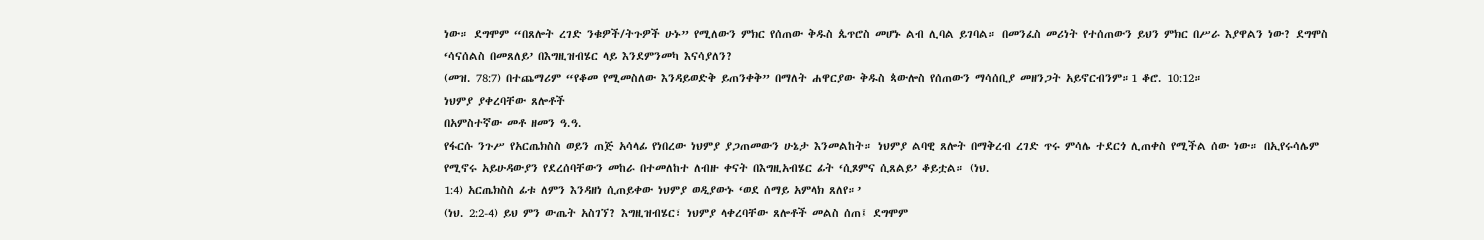ነው። ደግሞም “በጸሎት ረገድ ንቁዎች/ትጉዎች ሁኑ” የሚለውን ምክር የሰጠው ቅዱስ ጴጥሮስ መሆኑ ልብ ሊባል ይገባል። በመንፈስ መሪነት የተሰጠውን ይህን ምክር በሥራ እያዋልን ነው? ደግሞስ ‘ሳናሰልስ በመጸለይ’ በእግዚዝብሄር ላይ እንደምንመካ እናሳያለን?
(መዝ. 78:7) በተጨማሪም “የቆመ የሚመስለው እንዳይወድቅ ይጠንቀቅ” በማለት ሐዋርያው ቅዱስ ጳውሎስ የሰጠውን ማሳሰቢያ መዘንጋት አይኖርብንም።1 ቆሮ. 10:12።
ነህምያ ያቀረባቸው ጸሎቶች
በአምስተኛው መቶ ዘመን ዓ.ዓ.
የፋርሱ ንጉሥ የአርጤክስስ ወይን ጠጅ አሳላፊ የነበረው ነህምያ ያጋጠመውን ሁኔታ እንመልከት። ነህምያ ልባዊ ጸሎት በማቅረብ ረገድ ጥሩ ምሳሌ ተደርጎ ሊጠቀስ የሚችል ሰው ነው። በኢየሩሳሌም የሚኖሩ አይሁዳውያን የደረሰባቸውን መከራ በተመለከተ ለብዙ ቀናት በእግዚአብሄር ፊት ‘ሲጾምና ሲጸልይ’ ቆይቷል። (ነህ.
1:4) አርጤክስስ ፊቱ ለምን እንዳዘነ ሲጠይቀው ነህምያ ወዲያውኑ ‘ወደ ሰማይ አምላክ ጸለየ።’
(ነህ. 2:2-4) ይህ ምን ውጤት አስገኘ? እግዚዝብሄር፣ ነህምያ ላቀረባቸው ጸሎቶች መልስ ሰጠ፤ ደግሞም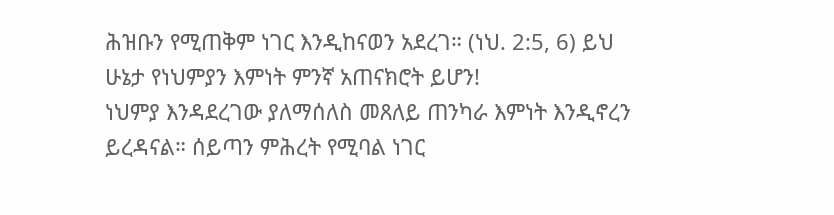ሕዝቡን የሚጠቅም ነገር እንዲከናወን አደረገ። (ነህ. 2:5, 6) ይህ ሁኔታ የነህምያን እምነት ምንኛ አጠናክሮት ይሆን!
ነህምያ እንዳደረገው ያለማሰለስ መጸለይ ጠንካራ እምነት እንዲኖረን ይረዳናል። ሰይጣን ምሕረት የሚባል ነገር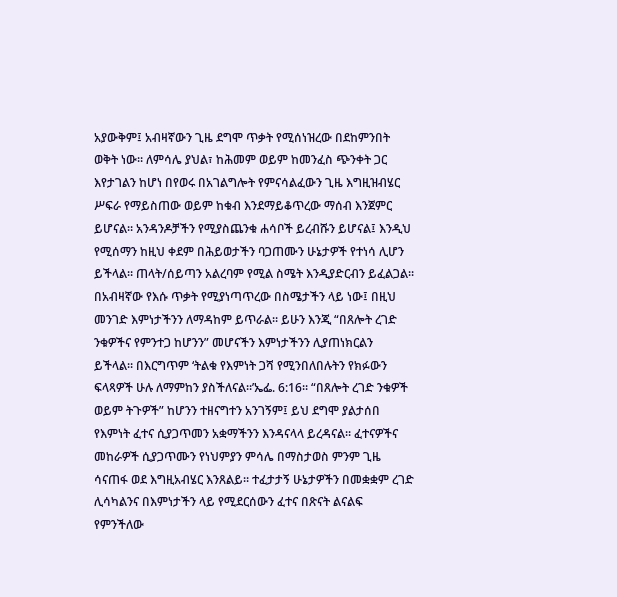አያውቅም፤ አብዛኛውን ጊዜ ደግሞ ጥቃት የሚሰነዝረው በደከምንበት ወቅት ነው። ለምሳሌ ያህል፣ ከሕመም ወይም ከመንፈስ ጭንቀት ጋር እየታገልን ከሆነ በየወሩ በአገልግሎት የምናሳልፈውን ጊዜ እግዚዝብሄር ሥፍራ የማይስጠው ወይም ከቁብ እንደማይቆጥረው ማሰብ እንጀምር ይሆናል። አንዳንዶቻችን የሚያስጨንቁ ሐሳቦች ይረብሹን ይሆናል፤ እንዲህ የሚሰማን ከዚህ ቀደም በሕይወታችን ባጋጠሙን ሁኔታዎች የተነሳ ሊሆን ይችላል። ጠላት/ሰይጣን አልረባም የሚል ስሜት እንዲያድርብን ይፈልጋል። በአብዛኛው የእሱ ጥቃት የሚያነጣጥረው በስሜታችን ላይ ነው፤ በዚህ መንገድ እምነታችንን ለማዳከም ይጥራል። ይሁን እንጂ “በጸሎት ረገድ ንቁዎችና የምንተጋ ከሆንን” መሆናችን እምነታችንን ሊያጠነክርልን ይችላል። በእርግጥም ‘ትልቁ የእምነት ጋሻ የሚንበለበሉትን የክፉውን ፍላጻዎች ሁሉ ለማምከን ያስችለናል።’ኤፌ. 6:16። “በጸሎት ረገድ ንቁዎች ወይም ትጉዎች” ከሆንን ተዘናግተን አንገኝም፤ ይህ ደግሞ ያልታሰበ የእምነት ፈተና ሲያጋጥመን አቋማችንን እንዳናላላ ይረዳናል። ፈተናዎችና መከራዎች ሲያጋጥሙን የነህምያን ምሳሌ በማስታወስ ምንም ጊዜ ሳናጠፋ ወደ እግዚአብሄር እንጸልይ። ተፈታታኝ ሁኔታዎችን በመቋቋም ረገድ ሊሳካልንና በእምነታችን ላይ የሚደርሰውን ፈተና በጽናት ልናልፍ የምንችለው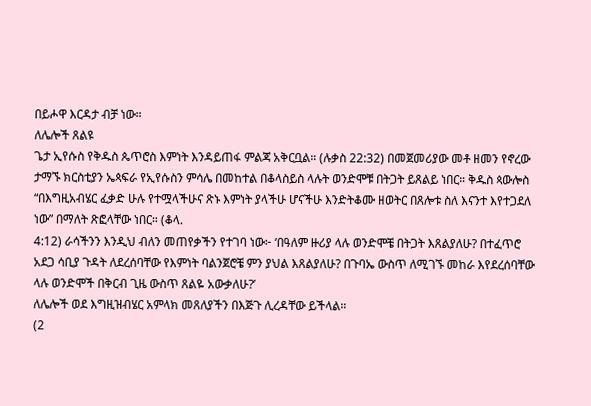በይሖዋ እርዳታ ብቻ ነው።
ለሌሎች ጸልዩ
ጌታ ኢየሱስ የቅዱስ ጴጥሮስ እምነት እንዳይጠፋ ምልጃ አቅርቧል። (ሉቃስ 22:32) በመጀመሪያው መቶ ዘመን የኖረው ታማኙ ክርስቲያን ኤጳፍራ የኢየሱስን ምሳሌ በመከተል በቆላስይስ ላሉት ወንድሞቹ በትጋት ይጸልይ ነበር። ቅዱስ ጳውሎስ “በእግዚአብሄር ፈቃድ ሁሉ የተሟላችሁና ጽኑ እምነት ያላችሁ ሆናችሁ እንድትቆሙ ዘወትር በጸሎቱ ስለ እናንተ እየተጋደለ ነው” በማለት ጽፎላቸው ነበር። (ቆላ.
4:12) ራሳችንን እንዲህ ብለን መጠየቃችን የተገባ ነው፦ ‘በዓለም ዙሪያ ላሉ ወንድሞቼ በትጋት እጸልያለሁ? በተፈጥሮ አደጋ ሳቢያ ጉዳት ለደረሰባቸው የእምነት ባልንጀሮቼ ምን ያህል እጸልያለሁ? በጉባኤ ውስጥ ለሚገኙ መከራ እየደረሰባቸው ላሉ ወንድሞች በቅርብ ጊዜ ውስጥ ጸልዬ አውቃለሁ?’
ለሌሎች ወደ እግዚዝብሄር አምላክ መጸለያችን በእጅጉ ሊረዳቸው ይችላል።
(2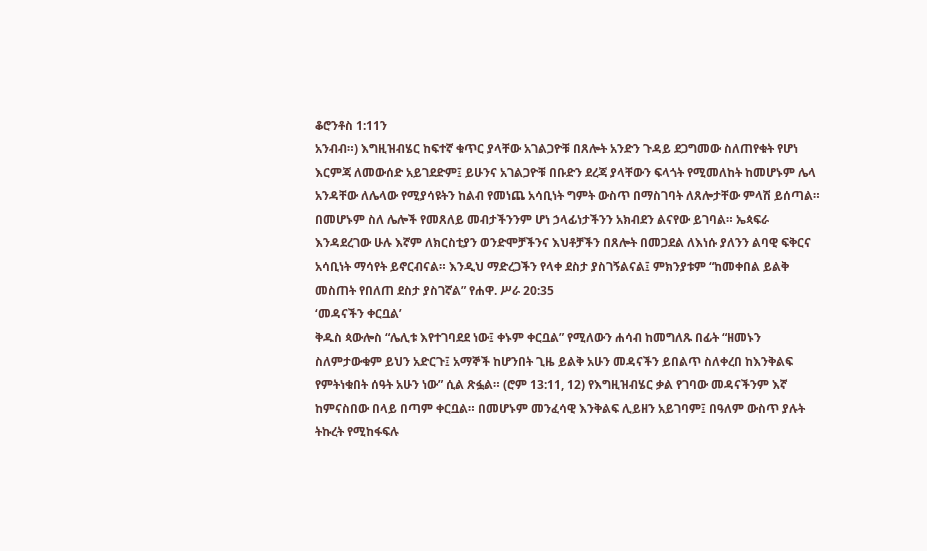ቆሮንቶስ 1:11ን
አንብብ።) እግዚዝብሄር ከፍተኛ ቁጥር ያላቸው አገልጋዮቹ በጸሎት አንድን ጉዳይ ደጋግመው ስለጠየቁት የሆነ እርምጃ ለመውሰድ አይገደድም፤ ይሁንና አገልጋዮቹ በቡድን ደረጃ ያላቸውን ፍላጎት የሚመለከት ከመሆኑም ሌላ አንዳቸው ለሌላው የሚያሳዩትን ከልብ የመነጨ አሳቢነት ግምት ውስጥ በማስገባት ለጸሎታቸው ምላሽ ይሰጣል። በመሆኑም ስለ ሌሎች የመጸለይ መብታችንንም ሆነ ኃላፊነታችንን አክብደን ልናየው ይገባል። ኤጳፍራ እንዳደረገው ሁሉ እኛም ለክርስቲያን ወንድሞቻችንና እህቶቻችን በጸሎት በመጋደል ለእነሱ ያለንን ልባዊ ፍቅርና አሳቢነት ማሳየት ይኖርብናል። እንዲህ ማድረጋችን የላቀ ደስታ ያስገኝልናል፤ ምክንያቱም “ከመቀበል ይልቅ መስጠት የበለጠ ደስታ ያስገኛል” የሐዋ. ሥራ 20:35
‘መዳናችን ቀርቧል’
ቅዱስ ጳውሎስ “ሌሊቱ እየተገባደደ ነው፤ ቀኑም ቀርቧል” የሚለውን ሐሳብ ከመግለጹ በፊት “ዘመኑን ስለምታውቁም ይህን አድርጉ፤ አማኞች ከሆንበት ጊዜ ይልቅ አሁን መዳናችን ይበልጥ ስለቀረበ ከእንቅልፍ የምትነቁበት ሰዓት አሁን ነው” ሲል ጽፏል። (ሮም 13:11, 12) የእግዚዝብሄር ቃል የገባው መዳናችንም እኛ ከምናስበው በላይ በጣም ቀርቧል። በመሆኑም መንፈሳዊ እንቅልፍ ሊይዘን አይገባም፤ በዓለም ውስጥ ያሉት ትኩረት የሚከፋፍሉ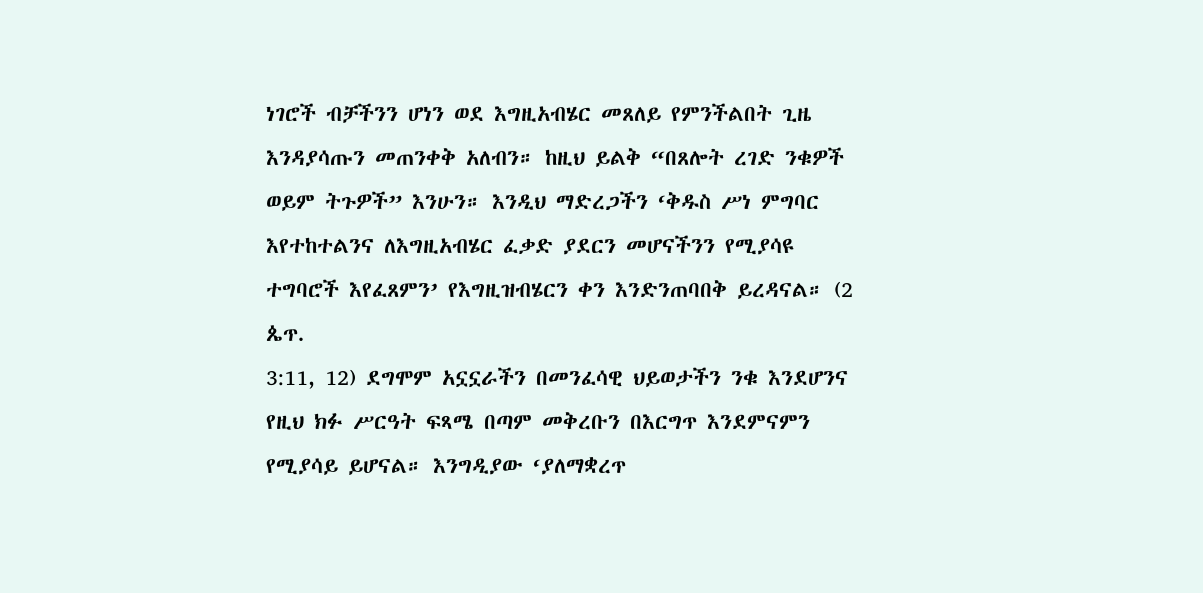ነገሮች ብቻችንን ሆነን ወደ እግዚአብሄር መጸለይ የምንችልበት ጊዜ እንዳያሳጡን መጠንቀቅ አለብን። ከዚህ ይልቅ “በጸሎት ረገድ ንቁዎች ወይም ትጉዎች” እንሁን። እንዲህ ማድረጋችን ‘ቅዱስ ሥነ ምግባር እየተከተልንና ለእግዚአብሄር ፈቃድ ያደርን መሆናችንን የሚያሳዩ ተግባሮች እየፈጸምን’ የእግዚዝብሄርን ቀን እንድንጠባበቅ ይረዳናል። (2 ጴጥ.
3:11, 12) ደግሞም አኗኗራችን በመንፈሳዊ ህይወታችን ንቁ እንደሆንና የዚህ ክፉ ሥርዓት ፍጻሜ በጣም መቅረቡን በእርግጥ እንደምናምን የሚያሳይ ይሆናል። እንግዲያው ‘ያለማቋረጥ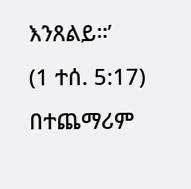እንጸልይ።’
(1 ተሰ. 5:17) በተጨማሪም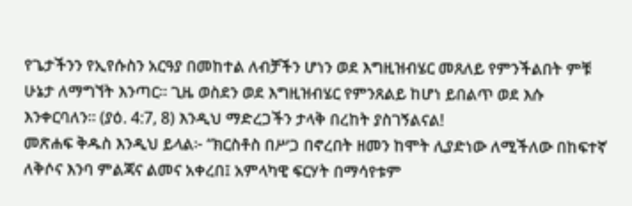የጌታችንን የኢየሱስን አርዓያ በመከተል ለብቻችን ሆነን ወደ እግዚዝብሄር መጸለይ የምንችልበት ምቹ ሁኔታ ለማግኘት እንጣር። ጊዜ ወስደን ወደ እግዚዝብሄር የምንጸልይ ከሆነ ይበልጥ ወደ እሱ እንቀርባለን። (ያዕ. 4:7, 8) እንዲህ ማድረጋችን ታላቅ በረከት ያስገኝልናል!
መጽሐፍ ቅዱስ እንዲህ ይላል፦ “ክርስቶስ በሥጋ በኖረበት ዘመን ከሞት ሊያድነው ለሚችለው በከፍተኛ ለቅሶና እንባ ምልጃና ልመና አቀረበ፤ አምላካዊ ፍርሃት በማሳየቱም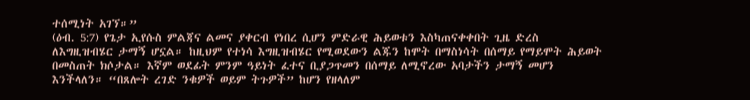ተሰሚነት አገኘ።”
(ዕብ. 5:7) የጌታ ኢየሱስ ምልጃና ልመና ያቀርብ የነበረ ሲሆን ምድራዊ ሕይወቱን እስካጠናቀቀበት ጊዜ ድረስ ለእግዚዝብሄር ታማኝ ሆኗል። ከዚህም የተነሳ እግዚዝብሄር የሚወደውን ልጁን ከሞት በማስነሳት በሰማይ የማይሞት ሕይወት በመስጠት ክሶታል። እኛም ወደፊት ምንም ዓይነት ፈተና ቢያጋጥመን በሰማይ ለሚኖረው አባታችን ታማኝ መሆን እንችላለን። “በጸሎት ረገድ ንቁዎች ወይም ትጉዎች” ከሆን የዘላለም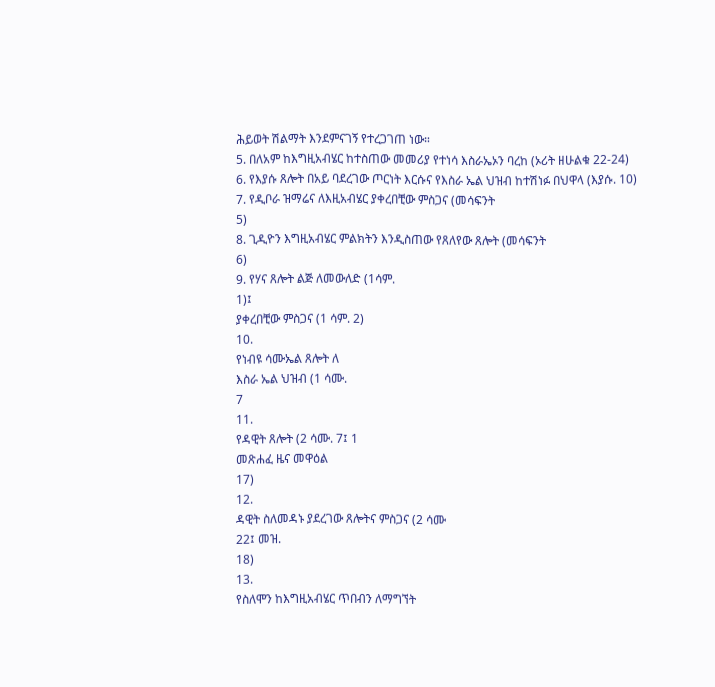ሕይወት ሽልማት እንደምናገኝ የተረጋገጠ ነው።
5. በለአም ከእግዚአብሄር ከተስጠው መመሪያ የተነሳ እስራኤኦን ባረከ (ኦሪት ዘሁልቁ 22-24)
6. የእያሱ ጸሎት በአይ ባደረገው ጦርነት እርሱና የእስራ ኤል ህዝብ ከተሽነፉ በህዋላ (እያሱ. 10)
7. የዲቦራ ዝማሬና ለእዚአብሄር ያቀረበቺው ምስጋና (መሳፍንት
5)
8. ጊዲዮን እግዚአብሄር ምልክትን እንዲስጠው የጸለየው ጸሎት (መሳፍንት
6)
9. የሃና ጸሎት ልጅ ለመውለድ (1ሳም.
1)፤
ያቀረበቺው ምስጋና (1 ሳም. 2)
10.
የነብዩ ሳሙኤል ጸሎት ለ
እስራ ኤል ህዝብ (1 ሳሙ.
7
11.
የዳዊት ጸሎት (2 ሳሙ. 7፤ 1
መጽሐፈ ዜና መዋዕል
17)
12.
ዳዊት ስለመዳኑ ያደረገው ጸሎትና ምስጋና (2 ሳሙ
22፤ መዝ.
18)
13.
የስለሞን ከእግዚአብሄር ጥበብን ለማግኘት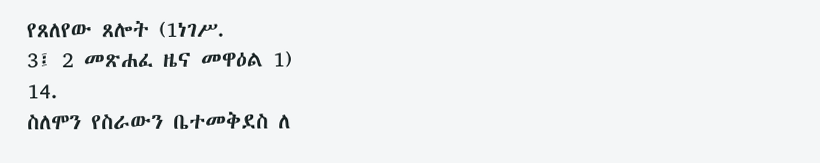የጸለየው ጸሎት (1ነገሥ.
3፤ 2 መጽሐፈ ዜና መዋዕል 1)
14.
ስለሞን የስራውን ቤተመቅደስ ለ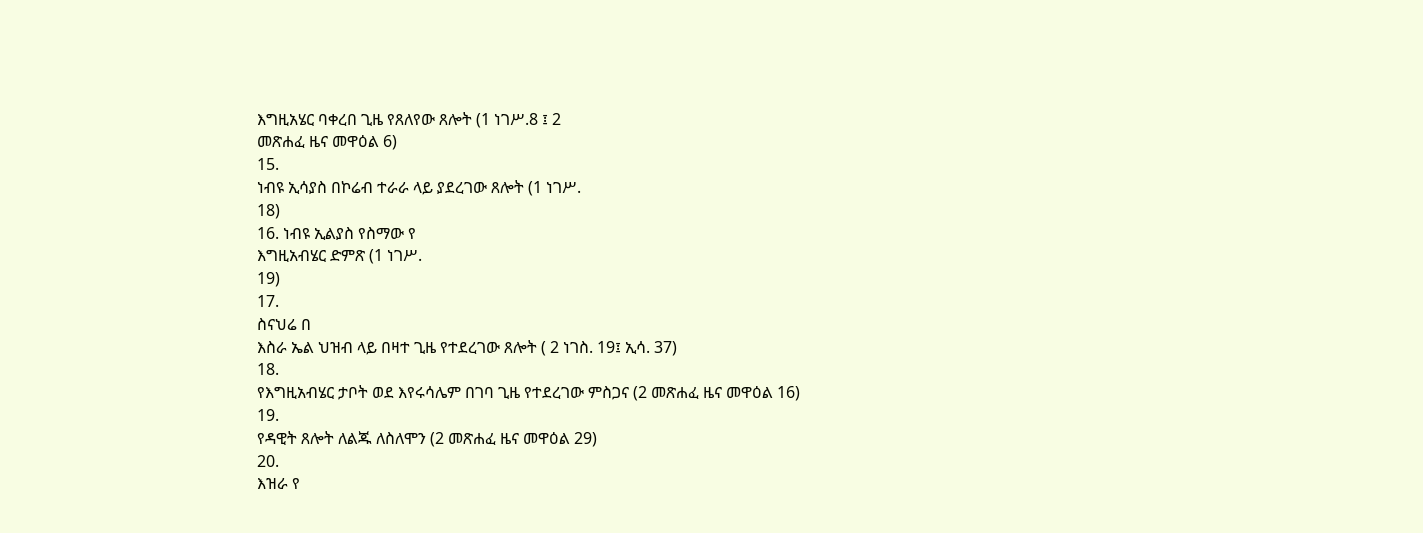እግዚአሄር ባቀረበ ጊዜ የጸለየው ጸሎት (1 ነገሥ.8 ፤ 2
መጽሐፈ ዜና መዋዕል 6)
15.
ነብዩ ኢሳያስ በኮሬብ ተራራ ላይ ያደረገው ጸሎት (1 ነገሥ.
18)
16. ነብዩ ኢልያስ የስማው የ
እግዚአብሄር ድምጽ (1 ነገሥ.
19)
17.
ስናህሬ በ
እስራ ኤል ህዝብ ላይ በዛተ ጊዜ የተደረገው ጸሎት ( 2 ነገስ. 19፤ ኢሳ. 37)
18.
የእግዚአብሄር ታቦት ወደ እየሩሳሌም በገባ ጊዜ የተደረገው ምስጋና (2 መጽሐፈ ዜና መዋዕል 16)
19.
የዳዊት ጸሎት ለልጁ ለስለሞን (2 መጽሐፈ ዜና መዋዕል 29)
20.
እዝራ የ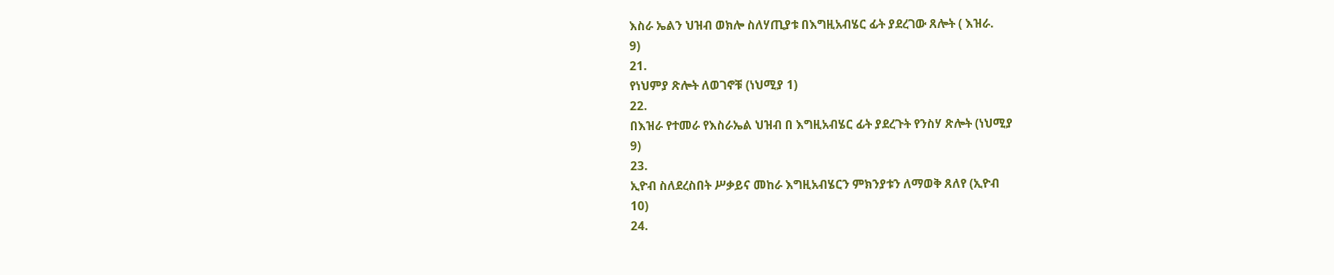እስራ ኤልን ህዝብ ወክሎ ስለሃጢያቱ በእግዚአብሄር ፊት ያደረገው ጸሎት ( እዝራ.
9)
21.
የነህምያ ጽሎት ለወገኖቹ (ነህሚያ 1)
22.
በእዝራ የተመራ የእስራኤል ህዝብ በ እግዚአብሄር ፊት ያደረጉት የንስሃ ጽሎት (ነህሚያ
9)
23.
ኢዮብ ስለደረስበት ሥቃይና መከራ እግዚአብሄርን ምክንያቱን ለማወቅ ጸለየ (ኢዮብ
10)
24.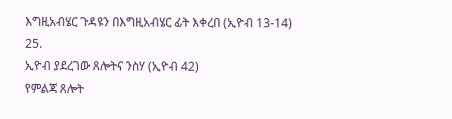እግዚአብሄር ጉዳዩን በእግዚአብሄር ፊት እቀረበ (ኢዮብ 13-14)
25.
ኢዮብ ያደረገው ጸሎትና ንስሃ (ኢዮብ 42)
የምልጃ ጸሎት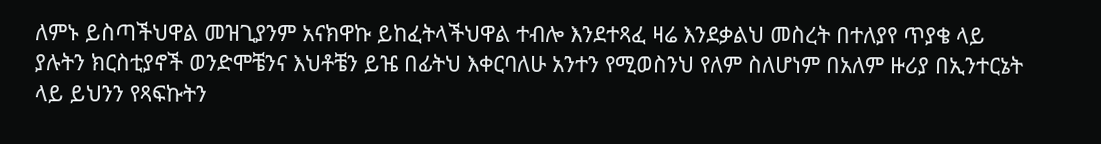ለምኑ ይስጣችህዋል መዝጊያንም አናክዋኩ ይከፈትላችህዋል ተብሎ እንደተጻፈ ዛሬ እንደቃልህ መስረት በተለያየ ጥያቄ ላይ ያሉትን ክርስቲያኖች ወንድሞቼንና እህቶቼን ይዤ በፊትህ እቀርባለሁ አንተን የሚወስንህ የለም ስለሆነም በአለም ዙሪያ በኢንተርኔት ላይ ይህንን የጻፍኩትን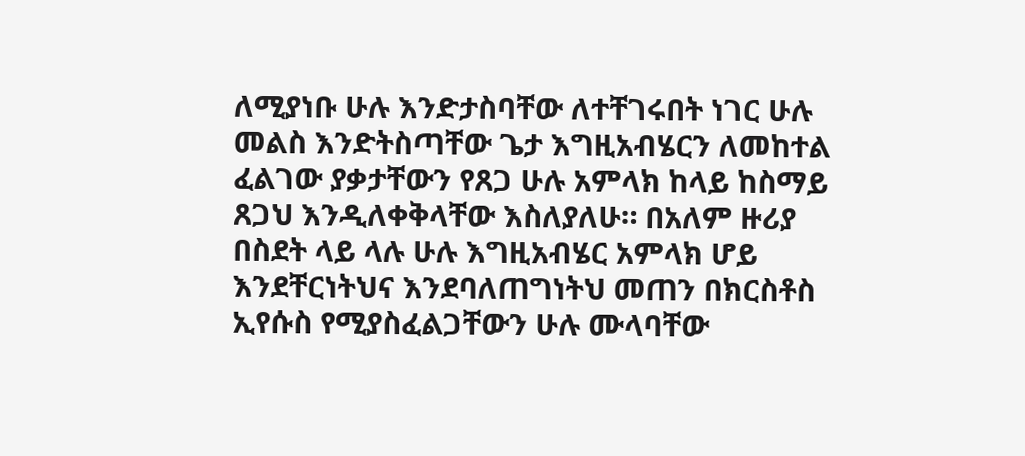ለሚያነቡ ሁሉ እንድታስባቸው ለተቸገሩበት ነገር ሁሉ መልስ እንድትስጣቸው ጌታ እግዚአብሄርን ለመከተል ፈልገው ያቃታቸውን የጸጋ ሁሉ አምላክ ከላይ ከስማይ ጸጋህ እንዲለቀቅላቸው እስለያለሁ። በአለም ዙሪያ በስደት ላይ ላሉ ሁሉ እግዚአብሄር አምላክ ሆይ እንደቸርነትህና እንደባለጠግነትህ መጠን በክርስቶስ ኢየሱስ የሚያስፈልጋቸውን ሁሉ ሙላባቸው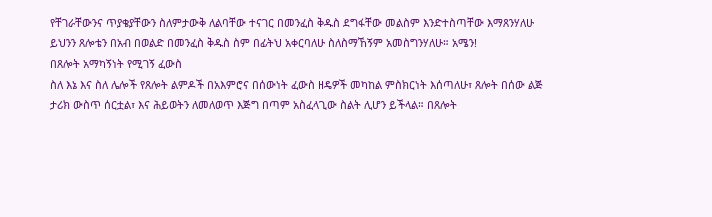የቸገራቸውንና ጥያቄያቸውን ስለምታውቅ ለልባቸው ተናገር በመንፈስ ቅዱስ ደግፋቸው መልስም እንድተስጣቸው እማጸንሃለሁ ይህንን ጸሎቴን በአብ በወልድ በመንፈስ ቅዱስ ስም በፊትህ አቀርባለሁ ስለስማኸኝም አመስግንሃለሁ። አሜን!
በጸሎት አማካኝነት የሚገኝ ፈውስ
ስለ እኔ እና ስለ ሌሎች የጸሎት ልምዶች በአእምሮና በሰውነት ፈውስ ዘዴዎች መካከል ምስክርነት እሰጣለሁ፣ ጸሎት በሰው ልጅ ታሪክ ውስጥ ሰርቷል፣ እና ሕይወትን ለመለወጥ እጅግ በጣም አስፈላጊው ስልት ሊሆን ይችላል። በጸሎት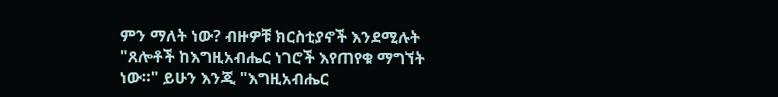ምን ማለት ነው? ብዙዎቹ ክርስቲያኖች እንደሚሉት "ጸሎቶች ከእግዚአብሔር ነገሮች እየጠየቁ ማግኘት ነው።" ይሁን እንጂ "እግዚአብሔር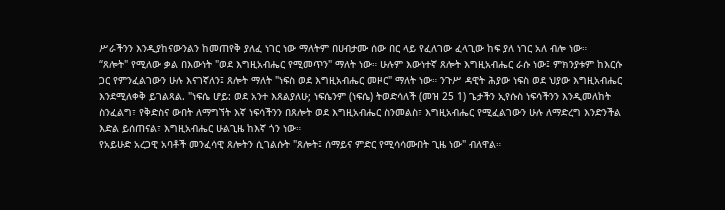ሥራችንን እንዲያከናውንልን ከመጠየቅ ያለፈ ነገር ነው ማለትም በሀብታሙ ሰው በር ላይ የፈለገው ፈላጊው ከፍ ያለ ነገር አለ ብሎ ነው።
“ጸሎት" የሚለው ቃል በእውነት "ወደ እግዚአብሔር የሚመጥን" ማለት ነው። ሁሉም እውነተኛ ጸሎት እግዚአብሔር ራሱ ነው፤ ምክንያቱም ከእርሱ ጋር የምንፈልገውን ሁሉ እናገኛለን፤ ጸሎት ማለት "ነፍስ ወደ እግዚአብሔር መዞር" ማለት ነው። ንጉሥ ዳዊት ሕያው ነፍስ ወደ ህያው እግዚአብሔር እንደሚለቀቅ ይገልጻል. "ነፍሴ ሆይ: ወደ አንተ እጸልያለሁ; ነፍሴንም (ነፍሴ) ትወድሳለች (መዝ 25 1) ጌታችን ኢየሱስ ነፍሳችንን እንዲመለከት ስንፈልግ፣ የቅድስና ውበት ለማግኘት እኛ ነፍሳችንን በጸሎት ወደ እግዚአብሔር ስንመልስ፣ እግዚአብሔር የሚፈልገውን ሁሉ ለማድረግ እንድንችል እድል ይሰጠናል፣ እግዚአብሔር ሁልጊዜ ከእኛ ጎን ነው።
የአይሁድ አረጋዊ አባቶች መንፈሳዊ ጸሎትን ሲገልሱት "ጸሎት፤ ሰማይና ምድር የሚሳሳሙበት ጊዜ ነው" ብለዋል።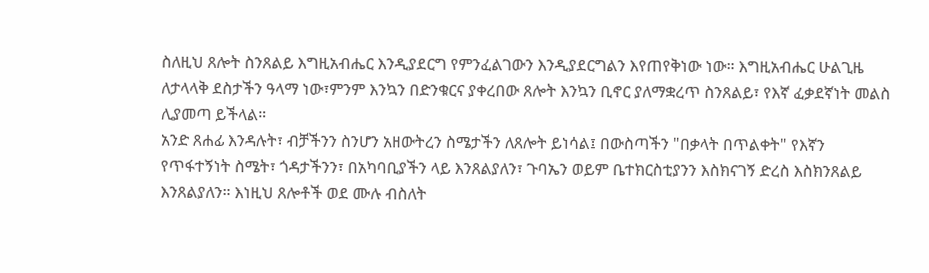ስለዚህ ጸሎት ስንጸልይ እግዚአብሔር እንዲያደርግ የምንፈልገውን እንዲያደርግልን እየጠየቅነው ነው። እግዚአብሔር ሁልጊዜ ለታላላቅ ደስታችን ዓላማ ነው፣ምንም እንኳን በድንቁርና ያቀረበው ጸሎት እንኳን ቢኖር ያለማቋረጥ ስንጸልይ፣ የእኛ ፈቃደኛነት መልስ ሊያመጣ ይችላል።
አንድ ጸሐፊ እንዳሉት፣ ብቻችንን ስንሆን አዘውትረን ስሜታችን ለጸሎት ይነሳል፤ በውስጣችን "በቃላት በጥልቀት" የእኛን የጥፋተኝነት ስሜት፣ ጎዳታችንን፣ በአካባቢያችን ላይ እንጸልያለን፣ ጉባኤን ወይም ቤተክርስቲያንን እስክናገኝ ድረስ እስክንጸልይ እንጸልያለን። እነዚህ ጸሎቶች ወደ ሙሉ ብስለት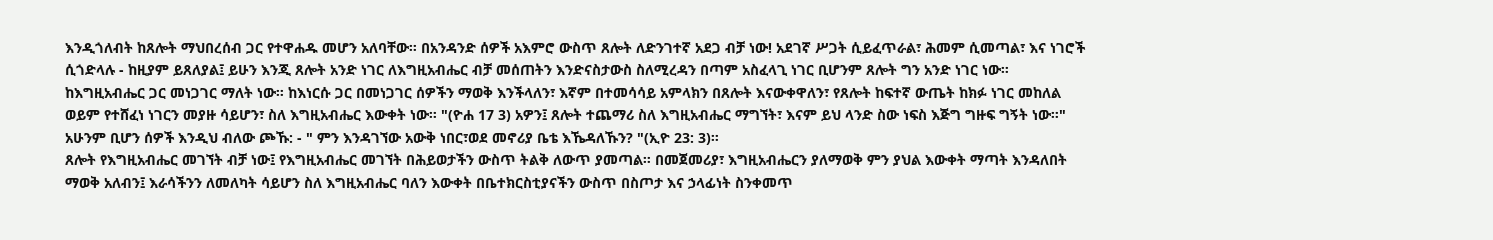እንዲጎለብት ከጸሎት ማህበረሰብ ጋር የተዋሐዱ መሆን አለባቸው። በአንዳንድ ሰዎች አእምሮ ውስጥ ጸሎት ለድንገተኛ አደጋ ብቻ ነው! አደገኛ ሥጋት ሲይፈጥራል፣ ሕመም ሲመጣል፣ እና ነገሮች ሲጎድላሉ - ከዚያም ይጸለያል፤ ይሁን እንጂ ጸሎት አንድ ነገር ለእግዚአብሔር ብቻ መሰጠትን እንድናስታውስ ስለሚረዳን በጣም አስፈላጊ ነገር ቢሆንም ጸሎት ግን አንድ ነገር ነው። ከእግዚአብሔር ጋር መነጋገር ማለት ነው። ከእነርሱ ጋር በመነጋገር ሰዎችን ማወቅ እንችላለን፣ እኛም በተመሳሳይ አምላክን በጸሎት እናውቀዋለን፣ የጸሎት ከፍተኛ ውጤት ከክፉ ነገር መከለል ወይም የተሸፈነ ነገርን መያዙ ሳይሆን፣ ስለ እግዚአብሔር እውቀት ነው። "(ዮሐ 17 3) አዎን፤ ጸሎት ተጨማሪ ስለ እግዚአብሔር ማግኘት፣ እናም ይህ ላንድ ስው ነፍስ እጅግ ግዙፍ ግኝት ነው።" አሁንም ቢሆን ሰዎች እንዲህ ብለው ጮኹ: - " ምን እንዳገኘው አውቅ ነበር፣ወደ መኖሪያ ቤቴ እኼዳለኹን? "(ኢዮ 23: 3)።
ጸሎት የእግዚአብሔር መገኘት ብቻ ነው፤ የእግዚአብሔር መገኘት በሕይወታችን ውስጥ ትልቅ ለውጥ ያመጣል። በመጀመሪያ፣ እግዚአብሔርን ያለማወቅ ምን ያህል እውቀት ማጣት እንዳለበት ማወቅ አለብን፤ እራሳችንን ለመለካት ሳይሆን ስለ እግዚአብሔር ባለን እውቀት በቤተክርስቲያናችን ውስጥ በስጦታ እና ኃላፊነት ስንቀመጥ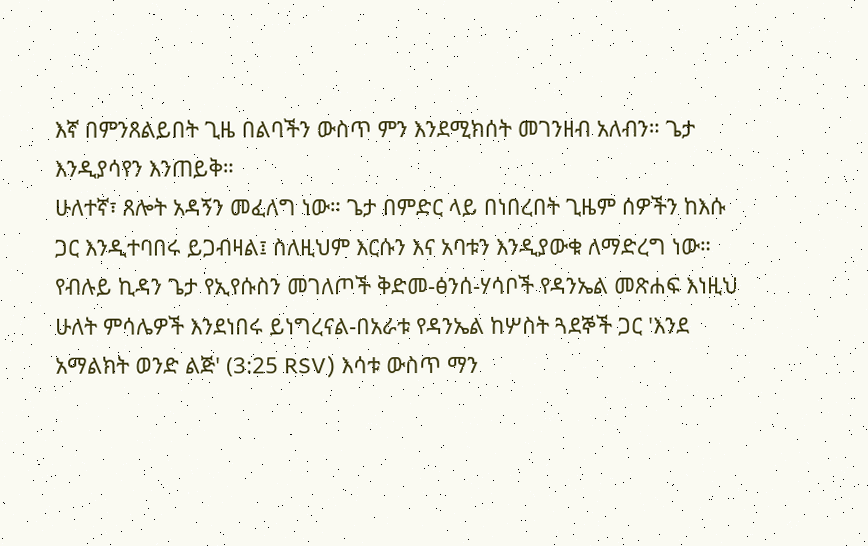እኛ በምንጸልይበት ጊዜ በልባችን ውስጥ ምን እንደሚክሰት መገንዘብ አለብን። ጌታ እንዲያሳየን እንጠይቅ።
ሁለተኛ፣ ጸሎት አዳኝን መፈለግ ነው። ጌታ በምድር ላይ በነበረበት ጊዜም ሰዎችን ከእሱ ጋር እንዲተባበሩ ይጋብዛል፤ ስለዚህም እርሱን እና አባቱን እንዲያውቁ ለማድረግ ነው። የብሉይ ኪዳን ጌታ የኢየሱስን መገለጦች ቅድመ-ፅንሰ-ሃሳቦች የዳንኤል መጽሐፍ እነዚህ ሁለት ምሳሌዎች እንደነበሩ ይነግረናል-በአራቱ የዳንኤል ከሦስት ጓደኞች ጋር 'እንደ አማልክት ወንድ ልጅ' (3:25 RSV) እሳቱ ውስጥ ማን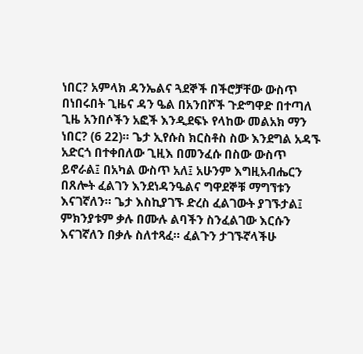ነበር? አምላክ ዳንኤልና ጓደኞች በችሮቻቸው ውስጥ በነበሩበት ጊዜና ዳን ዔል በአንበሾች ጉድግዋድ በተጣለ ጊዜ አንበሶችን አፎች እንዲደፍኑ የላከው መልአክ ማን ነበር? (6 22)። ጌታ ኢየሱስ ክርስቶስ ስው እንደግል አዳኙ አድርጎ በተቀበለው ጊዚእ በመንፈሱ በስው ውስጥ ይኖራል፤ በአካል ውስጥ አለ፤ አሁንም እግዚአብሔርን በጸሎት ፈልገን እንደነዳንዔልና ግዋደኞቹ ማግኘቱን እናገኛለን። ጌታ እስኪያገኙ ድረስ ፈልገውት ያገኙታል፤ ምክንያቱም ቃሉ በሙሉ ልባችን ስንፈልገው እርሱን እናገኛለን በቃሉ ስለተጻፈ። ፈልጉን ታገኙኛላችሁ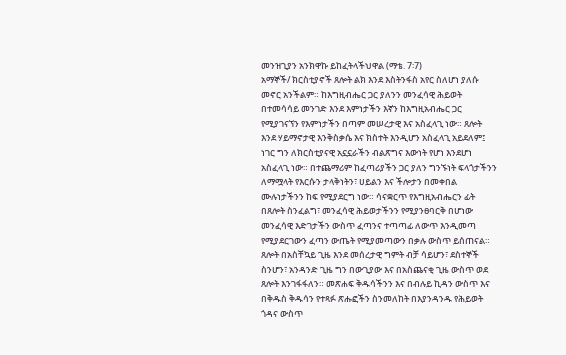መንዝጊያን አንክዋኩ ይከፈትላችህዋል (ማቴ. 7፡7)
አማኞች/ ክርስቲያኖች ጸሎት ልክ እንደ እስትንፋስ አየር ስለሆነ ያለሱ መኖር አንችልም። ከእግዚብሔር ጋር ያለንን መንፈሳዊ ሕይወት በተመሳሳይ መንገድ እንደ እምነታችን እኛን ከእግዚአብሔር ጋር የሚያገናኘን የእምነታችን በጣም መሠረታዊ እና አስፈላጊ ነው። ጸሎት እንደ ሃይማኖታዊ እንቅስቃሴ እና ክስተት እንዲሆን አስፈላጊ አይደለም፤ ነገር ግን ለክርስቲያናዊ አኗኗራችን ብልጽግና እውነት የሆነ እንደሆነ አስፈላጊ ነው። በተጨማሪም ከፈጣሪያችን ጋር ያለን ግንኙነት ፍላጎታችንን ለማሟላት የእርሱን ታላቅነትን፣ ሀይልን እና ችሎታን በመቀበል ሙሉነታችንን ከፍ የሚያደርግ ነው። ሳናቋርጥ የእግዚአብሔርን ፊት በጸሎት ስንፈልግ፣ መንፈሳዊ ሕይወታችንን የሚያንፀባርቅ በሆነው መንፈሳዊ እድገታችን ውስጥ ፈጣንና ተጣጣፊ ለውጥ እንዲመጣ የሚያደርገውን ፈጣን ውጤት የሚያመጣውን በቃሉ ውስጥ ይሰጠናል።
ጸሎት በአስቸኳይ ጊዜ እንደ መሰረታዊ ግምት ብቻ ሳይሆን፣ ደስተኞች ስንሆን፣ አንዳንድ ጊዜ ግን በውጊያው እና በአስጨናቂ ጊዜ ውስጥ ወደ ጸሎት እንገፋፋለን። መጽሐፍ ቅዱሳችንን እና በብሉይ ኪዳን ውስጥ እና በቅዱስ ቅዱሳን የተጻፉ ጽሑፎችን ስንመለከት በእያንዳንዱ የሕይወት ጎዳና ውስጥ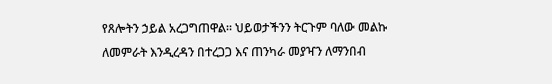የጸሎትን ኃይል አረጋግጠዋል። ህይወታችንን ትርጉም ባለው መልኩ ለመምራት እንዲረዳን በተረጋጋ እና ጠንካራ መያዣን ለማንበብ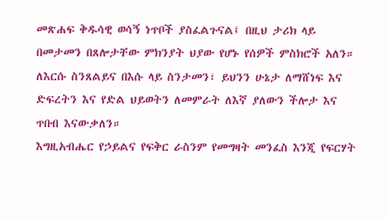መጽሐፍ ቅዱሳዊ ወሳኝ ነጥቦች ያስፈልጉናል፤ በዚህ ታሪክ ላይ በመታመን በጸሎታቸው ምክንያት ህያው የሆኑ የሰዎች ምስክሮች አለን። ለእርሱ ስንጸልይና በእሱ ላይ ስንታመን፣ ይህንን ሁኔታ ለማሸነፍ እና ድፍረትን እና የድል ህይወትን ለመምራት ለእኛ ያለውን ችሎታ እና ጥበብ እናውቃለን።
እግዚአብሔር የኃይልና የፍቅር ራስንም የመግዛት መንፈስ እንጂ የፍርሃት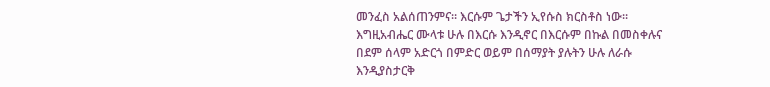መንፈስ አልሰጠንምና። እርሱም ጌታችን ኢየሱስ ክርስቶስ ነው። እግዚአብሔር ሙላቱ ሁሉ በእርሱ እንዲኖር በእርሱም በኩል በመስቀሉና በደም ሰላም አድርጎ በምድር ወይም በሰማያት ያሉትን ሁሉ ለራሱ እንዲያስታርቅ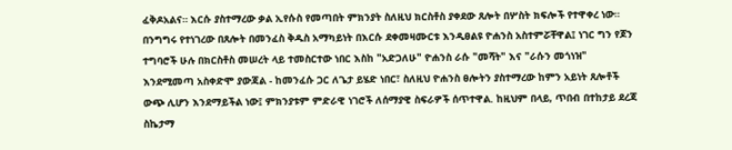ፈቅዶአልና። እርሱ ያስተማረው ቃል ኢየሱስ የመጣበት ምክንያት ስለዚህ ክርስቶስ ያቀደው ጸሎት በሦስት ክፍሎች የተዋቀረ ነው። በንግግሩ የተነገረው በጸሎት በመንፈስ ቅዱስ አማካይነት በእርሱ ደቀመዛሙርቱ እንዲፀልዩ ዮሐንስ አስተምሯቸዋል፤ ነገር ግን የጆን ተግባሮች ሁሉ በክርስቶስ መሠረት ላይ ተመስርተው ነበር እስከ "አድጋለሁ" ዮሐንስ ራሱ "መሻት" እና "ራሱን መጎነዝ" እንደሚመጣ አስቀድሞ ያውጃል - ከመንፈሱ ጋር ለጌታ ይሄድ ነበር፣ ስለዚህ ዮሐንስ ፀሎትን ያስተማረው ከምን አይነት ጸሎቶች ውጭ ሊሆን እንደማይችል ነው፤ ምክንያቱም ምድራዊ ነገሮች ለሰማያዊ ስፍራዎች ሰጥተዋል. ከዚህም በላይ, ጥበብ በተከታይ ደረጃ ስኬታማ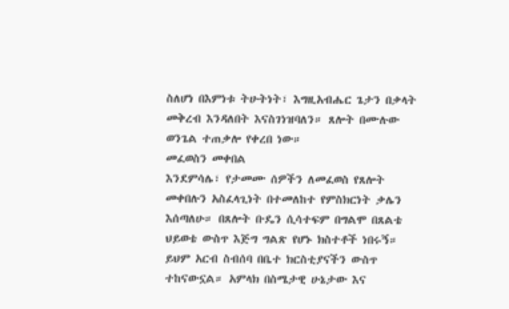ስለሆነ በእምነቱ ትሁትነት፣ እግዚአብሔር ጌታን በቃላት መቅረብ እንዳለበት እናስገነዝባለን። ጸሎት በሙሉው ወንጌል ተጠቃሎ የቀረበ ነው።
መፈወስን መቀበል
እንደምሳሌ፣ የታመሙ ሰዎችን ለመፈወስ የጸሎት መቀበሉን አስፈላጊነት በተመለከተ የምስክርነት ቃሌን እሰጣለሁ። በጸሎት ቡዴን ሲሳተፍም በግልሞ በጸልቴ ህይወቴ ውስጥ እጅግ ግልጽ የሆኑ ክስተቶች ነበሩኝ። ይህም አርብ ስብሰባ በቤተ ክርስቲያናችን ውስጥ ተከናውኗል። አምላክ በስሜታዊ ሁኔታው እና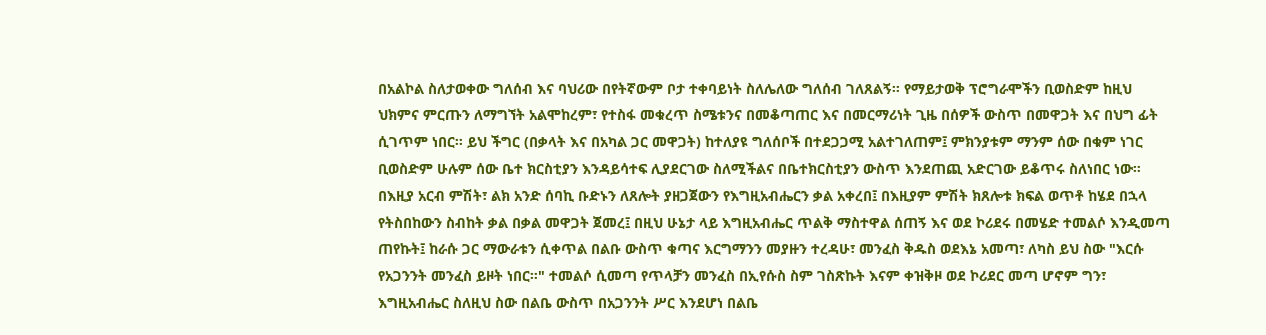በአልኮል ስለታወቀው ግለሰብ እና ባህሪው በየትኛውም ቦታ ተቀባይነት ስለሌለው ግለሰብ ገለጸልኝ። የማይታወቅ ፕሮግራሞችን ቢወስድም ከዚህ ህክምና ምርጡን ለማግኘት አልሞከረም፣ የተስፋ መቁረጥ ስሜቱንና በመቆጣጠር እና በመርማሪነት ጊዜ በሰዎች ውስጥ በመዋጋት እና በህግ ፊት ሲገጥም ነበር። ይህ ችግር (በቃላት እና በአካል ጋር መዋጋት) ከተለያዩ ግለሰቦች በተደጋጋሚ አልተገለጠም፤ ምክንያቱም ማንም ሰው በቁም ነገር ቢወስድም ሁሉም ሰው ቤተ ክርስቲያን እንዳይሳተፍ ሊያደርገው ስለሚችልና በቤተክርስቲያን ውስጥ እንደጠጪ አድርገው ይቆጥሩ ስለነበር ነው። በእዚያ አርብ ምሽት፣ ልክ አንድ ሰባኪ ቡድኑን ለጸሎት ያዘጋጀውን የእግዚአብሔርን ቃል አቀረበ፤ በእዚያም ምሽት ክጸሎቱ ክፍል ወጥቶ ከሄደ በኋላ የትስበከውን ስብከት ቃል በቃል መዋጋት ጀመረ፤ በዚህ ሁኔታ ላይ እግዚአብሔር ጥልቅ ማስተዋል ሰጠኝ እና ወደ ኮሪደሩ በመሄድ ተመልሶ እንዲመጣ ጠየኩት፤ ከራሱ ጋር ማውራቱን ሲቀጥል በልቡ ውስጥ ቁጣና እርግማንን መያዙን ተረዳሁ፣ መንፈስ ቅዱስ ወደእኔ አመጣ፣ ለካስ ይህ ስው "እርሱ የአጋንንት መንፈስ ይዞት ነበር።" ተመልሶ ሲመጣ የጥላቻን መንፈስ በኢየሱስ ስም ገስጽኩት እናም ቀዝቅዞ ወደ ኮሪደር መጣ ሆኖም ግን፣ እግዚአብሔር ስለዚህ ስው በልቤ ውስጥ በአጋንንት ሥር እንደሆነ በልቤ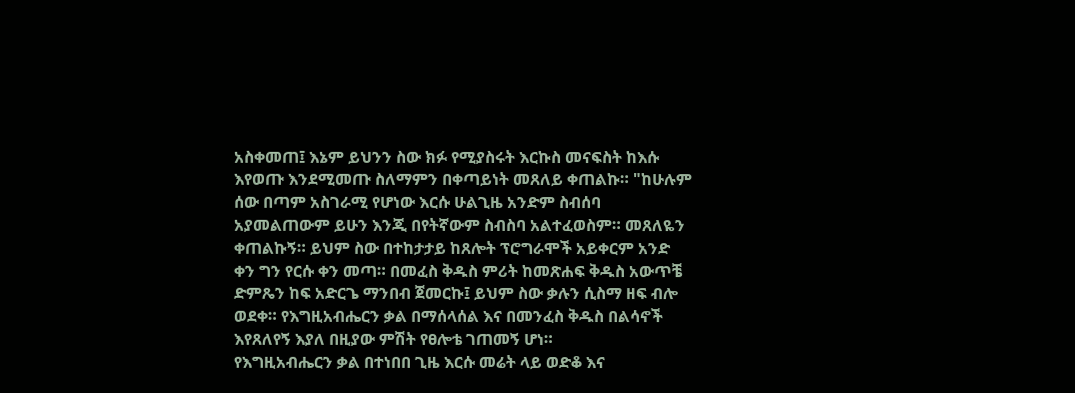አስቀመጠ፤ እኔም ይህንን ስው ክፉ የሚያስሩት እርኩስ መናፍስት ከእሱ እየወጡ እንደሚመጡ ስለማምን በቀጣይነት መጸለይ ቀጠልኩ። "ከሁሉም ሰው በጣም አስገራሚ የሆነው እርሱ ሁልጊዜ አንድም ስብሰባ አያመልጠውም ይሁን እንጂ በየትኛውም ስብስባ አልተፈወስም። መጸለዬን ቀጠልኩኝ። ይህም ስው በተከታታይ ከጸሎት ፕሮግራሞች አይቀርም አንድ ቀን ግን የርሱ ቀን መጣ። በመፈስ ቅዱስ ምሪት ከመጽሐፍ ቅዱስ አውጥቼ ድምጼን ከፍ አድርጌ ማንበብ ጀመርኩ፤ ይህም ስው ቃሉን ሲስማ ዘፍ ብሎ ወደቀ። የእግዚአብሔርን ቃል በማሰላሰል እና በመንፈስ ቅዱስ በልሳኖች እየጸለየኝ እያለ በዚያው ምሽት የፀሎቴ ገጠመኝ ሆነ።
የእግዚአብሔርን ቃል በተነበበ ጊዜ እርሱ መሬት ላይ ወድቆ እና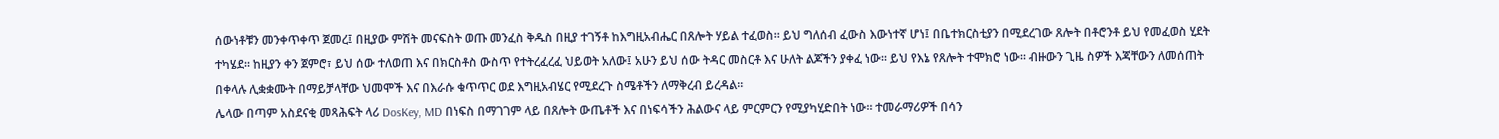ሰውነቶቹን መንቀጥቀጥ ጀመረ፤ በዚያው ምሽት መናፍስት ወጡ መንፈስ ቅዱስ በዚያ ተገኝቶ ከእግዚአብሔር በጸሎት ሃይል ተፈወስ። ይህ ግለሰብ ፈውስ እውነተኛ ሆነ፤ በቤተክርስቲያን በሚደረገው ጸሎት በቶሮንቶ ይህ የመፈወስ ሂደት ተካሄደ። ከዚያን ቀን ጀምሮ፣ ይህ ሰው ተለወጠ እና በክርስቶስ ውስጥ የተትረፈረፈ ህይወት አለው፤ አሁን ይህ ሰው ትዳር መስርቶ እና ሁለት ልጆችን ያቀፈ ነው። ይህ የእኔ የጸሎት ተሞክሮ ነው። ብዙውን ጊዜ ስዎች እጃቸውን ለመሰጠት በቀላሉ ሊቋቋሙት በማይቻላቸው ህመሞች እና በእራሱ ቁጥጥር ወደ እግዚአብሄር የሚደረጉ ስሜቶችን ለማቅረብ ይረዳል።
ሌላው በጣም አስደናቂ መጻሕፍት ላሪ DosKey, MD በነፍስ በማገገም ላይ በጸሎት ውጤቶች እና በነፍሳችን ሕልውና ላይ ምርምርን የሚያካሂድበት ነው። ተመራማሪዎች በሳን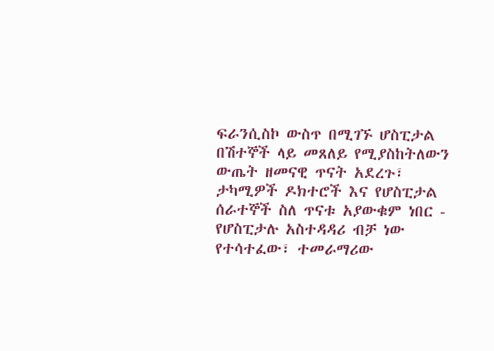ፍራንሲስኮ ውስጥ በሚገኙ ሆስፒታል በሽተኞች ላይ መጸለይ የሚያስከትለውን ውጤት ዘመናዊ ጥናት አደረጉ፣ ታካሚዎች ዶክተሮች እና የሆስፒታል ሰራተኞች ስለ ጥናቱ አያውቁም ነበር - የሆስፒታሉ አስተዳዳሪ ብቻ ነው የተሳተፈው፣ ተመራማሪው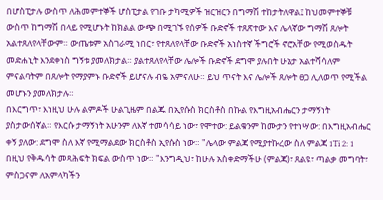በሆስፒታሉ ውስጥ ለሕመምተኞች ሆስፒታል የገቡ ታካሚዎች ዝርዝርን በግማሽ ተከታትለዋል፤ ከህመምተኞቹ ውስጥ ከግማሽ በላይ የሚሆኑት ከክልል ውጭ በሚገኙ የሰዎች ቡድኖች ተጸጽተው እና ሌላኛው ግማሽ ጸሎት አልተጸለየላቸውም። ውጤቱም አስገራሚ ነበር፣ የተጸለየላቸው ቡድኖች አነስተኛ ችግሮች ኖሮአቸው የሚወስዱት መድሐኒት እንደቀነስ ግኝቱ ያመለክታል። ያልተጸለየላቸው ሌሎች ቡድኖች ደግሞ ያሉበት ሁኔታ አልተሻሳለም ምናልባትም በጸሎት የማያምኑ ቡድኖች ይሆናሉ ብዬ አምናለሁ። ይህ ጥናት እና ሌሎች ጸሎት ፀጋ ሊለወጥ የሚችል መሆኑን ያመለክታሉ።
በእርግጥ፣ እነዚህ ሁሉ ልምዶች ሁልጊዜም በልጁ በኢየሱስ ክርስቶስ በኩል የእግዚአብሔርን ታማኝነት ያስታውሰኛል። የእርሱ ታማኝነት አሁንም ለእኛ ተመሳሳይ ነው፣ የሞተው: ይልቁንም ከሙታን የተነሣው: በእግዚአብሔር ቀኝ ያለው: ደግሞ ስለ እኛ የሚማልደው ክርስቶስ ኢየሱስ ነው። "ሌላው ምልጃ የሚያተኩረው ስለ ምልጃ 1Ti 2: 1 በዚህ የቅዱሳት መጻሕፍት ክፍል ውስጥ ነው። "እንግዲህ፣ ከሁሉ አስቀድማችሁ (ምልጃ)፣ ጸልዩ፣ ጣልቃ መግባት፣ ምስጋናም ለአምላካችን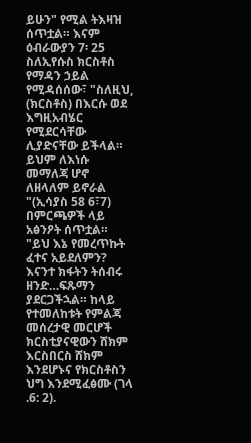ይሁን" የሚል ትእዛዝ ሰጥቷል። እናም ዕብራውያን 7፡ 25 ስለኢየሱስ ክርስቶስ የማዳን ኃይል የሚዳሰሰው፣ "ስለዚህ, (ክርስቶስ) በእርሱ ወደ እግዚአብሄር የሚደርሳቸው ሊያድናቸው ይችላል። ይህም ለእነሱ መማለጃ ሆኖ ለዘላለም ይኖራል "(ኢሳያስ 58 6፣7) በምርጫዎች ላይ አፅንዖት ሰጥቷል። "ይህ እኔ የመረጥኩት ፈተና አይደለምን? እናንተ ክፋትን ትሰብሩ ዘንድ…ፍጹማን ያደርጋችኋል። ከላይ የተመለከቱት የምልጃ መሰረታዊ መርሆች ክርስቲያናዊውን ሸክም እርስበርስ ሸክም እንደሆኑና የክርስቶስን ህግ እንደሚፈፅሙ (ገላ .6: 2).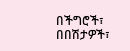በችግሮች፣ በበሽታዎች፣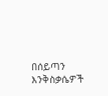በሰይጣን እንቅስቃሴዎች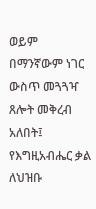ወይም በማንኛውም ነገር ውስጥ መጓጓዣ ጸሎት መቅረብ አለበት፤ የእግዚአብሔር ቃል ለህዝቡ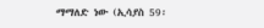ማማለድ ነው (ኢሳያስ 59፡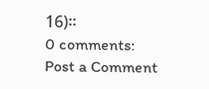16)።
0 comments:
Post a Comment